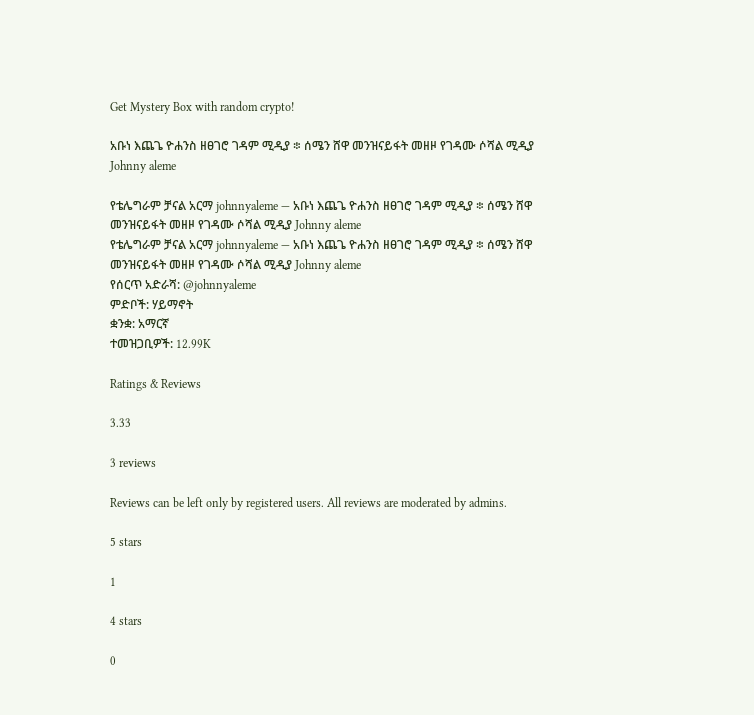Get Mystery Box with random crypto!

አቡነ እጨጌ ዮሐንስ ዘፀገሮ ገዳም ሚዲያ ፨ ሰሜን ሸዋ መንዝናይፋት መዘዞ የገዳሙ ሶሻል ሚዲያ Johnny aleme

የቴሌግራም ቻናል አርማ johnnyaleme — አቡነ እጨጌ ዮሐንስ ዘፀገሮ ገዳም ሚዲያ ፨ ሰሜን ሸዋ መንዝናይፋት መዘዞ የገዳሙ ሶሻል ሚዲያ Johnny aleme
የቴሌግራም ቻናል አርማ johnnyaleme — አቡነ እጨጌ ዮሐንስ ዘፀገሮ ገዳም ሚዲያ ፨ ሰሜን ሸዋ መንዝናይፋት መዘዞ የገዳሙ ሶሻል ሚዲያ Johnny aleme
የሰርጥ አድራሻ: @johnnyaleme
ምድቦች: ሃይማኖት
ቋንቋ: አማርኛ
ተመዝጋቢዎች: 12.99K

Ratings & Reviews

3.33

3 reviews

Reviews can be left only by registered users. All reviews are moderated by admins.

5 stars

1

4 stars

0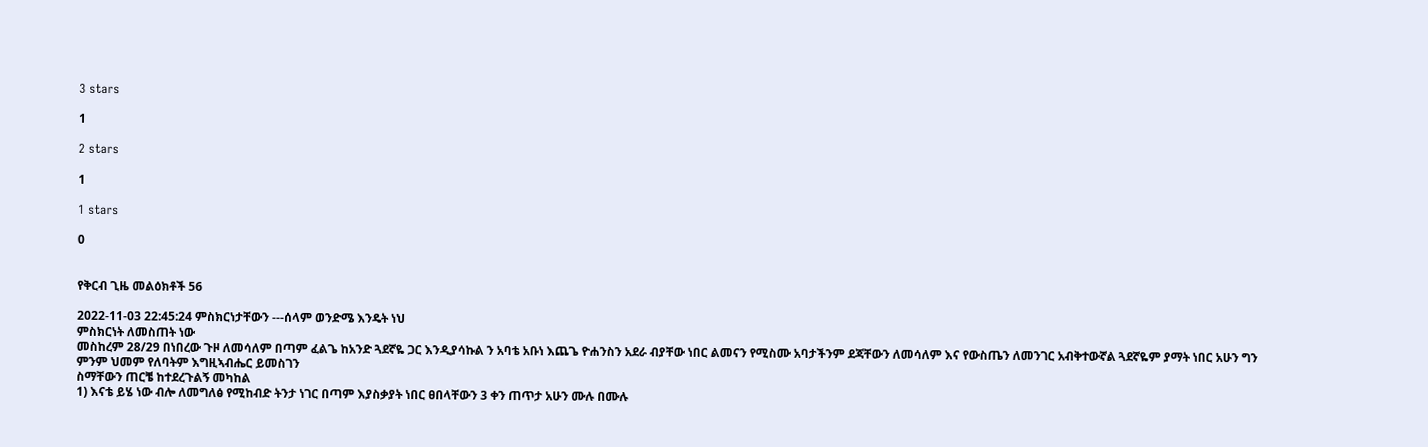3 stars

1

2 stars

1

1 stars

0


የቅርብ ጊዜ መልዕክቶች 56

2022-11-03 22:45:24 ምስክርነታቸውን ---ሰላም ወንድሜ እንዴት ነህ
ምስክርነት ለመስጠት ነው
መስከረም 28/29 በነበረው ጉዞ ለመሳለም በጣም ፈልጌ ከአንድ ጓደኛዬ ጋር እንዲያሳኩል ን አባቴ አቡነ እጨጌ ዮሐንስን አደራ ብያቸው ነበር ልመናን የሚስሙ አባታችንም ደጃቸውን ለመሳለም እና የውስጤን ለመንገር አብቅተውኛል ጓደኛዬም ያማት ነበር አሁን ግን ምንም ህመም የለባትም እግዚኣብሔር ይመስገን
ስማቸውን ጠርቼ ከተደረጉልኝ መካከል
1) እናቴ ይሄ ነው ብሎ ለመግለፅ የሚከብድ ትንታ ነገር በጣም እያስቃያት ነበር ፀበላቸውን 3 ቀን ጠጥታ አሁን ሙሉ በሙሉ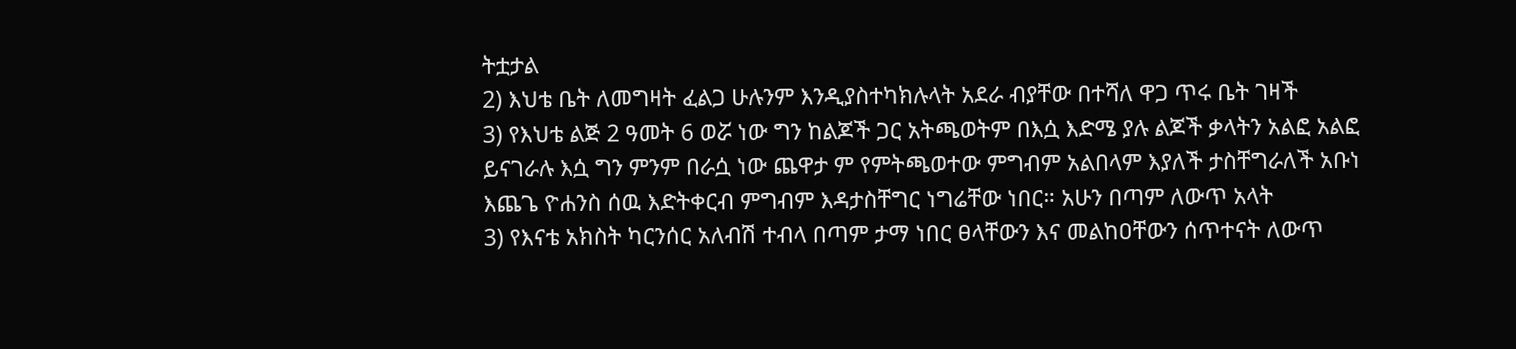ትቷታል
2) እህቴ ቤት ለመግዛት ፈልጋ ሁሉንም እንዲያስተካክሉላት አደራ ብያቸው በተሻለ ዋጋ ጥሩ ቤት ገዛች
3) የእህቴ ልጅ 2 ዓመት 6 ወሯ ነው ግን ከልጆች ጋር አትጫወትም በእሷ እድሜ ያሉ ልጆች ቃላትን አልፎ አልፎ ይናገራሉ እሷ ግን ምንም በራሷ ነው ጨዋታ ም የምትጫወተው ምግብም አልበላም እያለች ታስቸግራለች አቡነ እጨጌ ዮሐንስ ሰዉ እድትቀርብ ምግብም እዳታስቸግር ነግሬቸው ነበር። አሁን በጣም ለውጥ አላት
3) የእናቴ አክስት ካርንሰር አለብሽ ተብላ በጣም ታማ ነበር ፀላቸውን እና መልከዐቸውን ሰጥተናት ለውጥ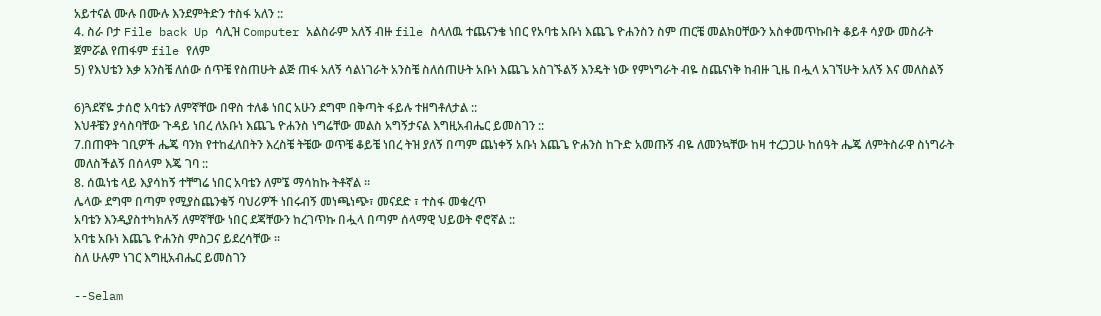አይተናል ሙሉ በሙሉ እንደምትድን ተስፋ አለን ::
4. ስራ ቦታ File back Up ሳሊዝ Computer አልስራም አለኝ ብዙ file ስላለዉ ተጨናንቄ ነበር የአባቴ አቡነ እጨጌ ዮሐንስን ስም ጠርቼ መልክዐቸውን አስቀመጥኩበት ቆይቶ ሳያው መስራት ጀምሯል የጠፋም file የለም
5) የእህቴን እቃ አንስቼ ለሰው ሰጥቼ የስጠሁት ልጅ ጠፋ አለኝ ሳልነገራት አንስቼ ስለሰጠሁት አቡነ እጨጌ አስገኙልኝ እንዴት ነው የምነግራት ብዬ ስጨናነቅ ከብዙ ጊዜ በሗላ አገኘሁት አለኝ እና መለስልኝ

6)ጓደኛዬ ታሰሮ አባቴን ለምኛቸው በዋስ ተለቆ ነበር አሁን ደግሞ በቅጣት ፋይሉ ተዘግቶለታል ::
እህቶቼን ያሳስባቸው ጉዳይ ነበረ ለአቡነ እጨጌ ዮሐንስ ነግሬቸው መልስ አግኝታናል እግዚአብሔር ይመስገን ::
7.በጠዋት ገቢዎች ሔጄ ባንክ የተከፈለበትን እረስቼ ትቼው ወጥቼ ቆይቼ ነበረ ትዝ ያለኝ በጣም ጨነቀኝ አቡነ እጨጌ ዮሐንስ ከጉድ አመጡኝ ብዬ ለመንኳቸው ከዛ ተረጋጋሁ ከሰዓት ሔጄ ለምትስራዋ ስነግራት መለስችልኝ በሰላም እጄ ገባ ::
8. ሰዉነቴ ላይ እያሳከኝ ተቸግሬ ነበር አባቴን ለምኜ ማሳከኩ ትቶኛል ።
ሌላው ደግሞ በጣም የሚያስጨንቁኝ ባህሪዎች ነበሩብኝ መነጫነጭ፣ መናደድ ፣ ተስፋ መቁረጥ
አባቴን እንዲያስተካክሉኝ ለምኛቸው ነበር ደጃቸውን ከረገጥኩ በሗላ በጣም ሰላማዊ ህይወት ኖሮኛል ::
አባቴ አቡነ እጨጌ ዮሐንስ ምስጋና ይደረሳቸው ።
ስለ ሁሉም ነገር እግዚአብሔር ይመስገን

--Selam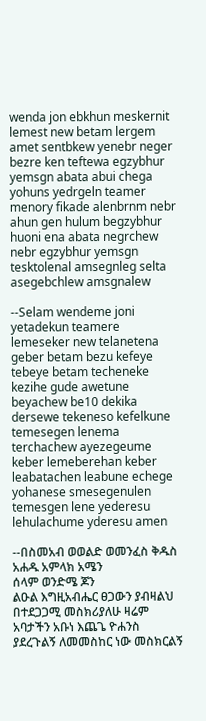wenda jon ebkhun meskernit lemest new betam lergem amet sentbkew yenebr neger bezre ken teftewa egzybhur yemsgn abata abui chega yohuns yedrgeln teamer menory fikade alenbrnm nebr ahun gen hulum begzybhur huoni ena abata negrchew nebr egzybhur yemsgn tesktolenal amsegnleg selta asegebchlew amsgnalew

--Selam wendeme joni yetadekun teamere lemeseker new telanetena geber betam bezu kefeye tebeye betam techeneke kezihe gude awetune beyachew be10 dekika dersewe tekeneso kefelkune temesegen lenema terchachew ayezegeume keber lemeberehan keber leabatachen leabune echege yohanese smesegenulen temesgen lene yederesu lehulachume yderesu amen

--በስመአብ ወወልድ ወመንፈስ ቅዱስ አሐዱ አምላክ አሜን
ሰላም ወንድሜ ጆን
ልዑል እግዚአብሔር ፀጋውን ያብዛልህ በተደጋጋሚ መስክሪያለሁ ዛሬም አባታችን አቡነ እጨጌ ዮሐንስ ያደረጉልኝ ለመመስከር ነው መስክርልኝ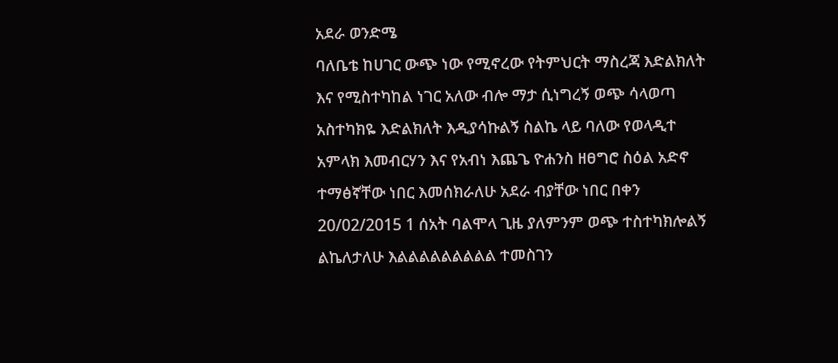አደራ ወንድሜ
ባለቤቴ ከሀገር ውጭ ነው የሚኖረው የትምህርት ማስረጃ እድልክለት እና የሚስተካከል ነገር አለው ብሎ ማታ ሲነግረኝ ወጭ ሳላወጣ አስተካክዬ እድልክለት እዲያሳኩልኝ ስልኬ ላይ ባለው የወላዲተ አምላክ እመብርሃን እና የአብነ እጨጌ ዮሐንስ ዘፀግሮ ስዕል አድኖ ተማፅኛቸው ነበር እመሰክራለሁ አደራ ብያቸው ነበር በቀን 20/02/2015 1 ሰአት ባልሞላ ጊዜ ያለምንም ወጭ ተስተካክሎልኝ ልኬለታለሁ እልልልልልልልልል ተመስገን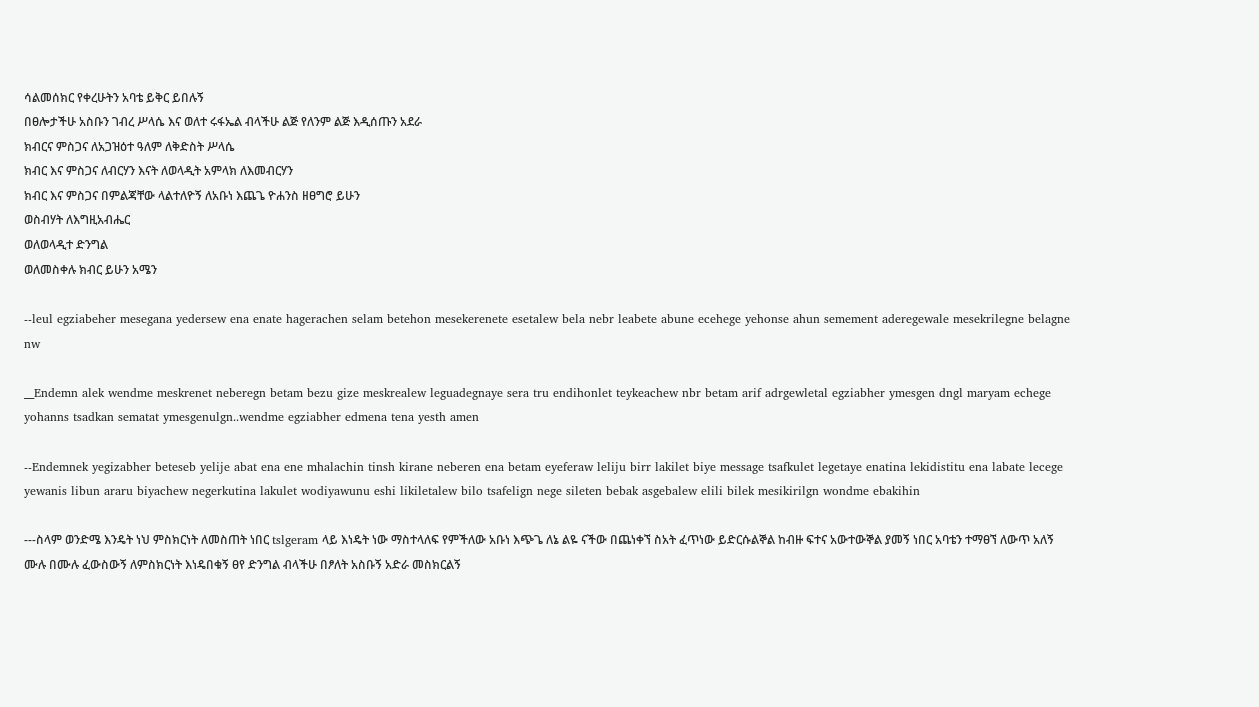ሳልመሰክር የቀረሁትን አባቴ ይቅር ይበሉኝ
በፀሎታችሁ አስቡን ገብረ ሥላሴ እና ወለተ ሩፋኤል ብላችሁ ልጅ የለንም ልጅ እዲሰጡን አደራ
ክብርና ምስጋና ለአጋዝዕተ ዓለም ለቅድስት ሥላሴ
ክብር እና ምስጋና ለብርሃን እናት ለወላዲት አምላክ ለእመብርሃን
ክብር እና ምስጋና በምልጃቸው ላልተለዮኝ ለአቡነ እጨጌ ዮሐንስ ዘፀግሮ ይሁን
ወስብሃት ለእግዚአብሔር
ወለወላዲተ ድንግል
ወለመስቀሉ ክብር ይሁን አሜን

--leul egziabeher mesegana yedersew ena enate hagerachen selam betehon mesekerenete esetalew bela nebr leabete abune ecehege yehonse ahun semement aderegewale mesekrilegne belagne nw

__Endemn alek wendme meskrenet neberegn betam bezu gize meskrealew leguadegnaye sera tru endihonlet teykeachew nbr betam arif adrgewletal egziabher ymesgen dngl maryam echege yohanns tsadkan sematat ymesgenulgn..wendme egziabher edmena tena yesth amen

--Endemnek yegizabher beteseb yelije abat ena ene mhalachin tinsh kirane neberen ena betam eyeferaw leliju birr lakilet biye message tsafkulet legetaye enatina lekidistitu ena labate lecege yewanis libun araru biyachew negerkutina lakulet wodiyawunu eshi likiletalew bilo tsafelign nege sileten bebak asgebalew elili bilek mesikirilgn wondme ebakihin

---ስላም ወንድሜ እንዴት ነህ ምስክርነት ለመስጠት ነበር tslgeram ላይ እነዴት ነው ማስተላለፍ የምችለው አቡነ እጭጌ ለኔ ልዬ ናችው በጨነቀኘ ስአት ፈጥነው ይድርሱልኞል ከብዙ ፍተና አውተውኞል ያመኝ ነበር አባቴን ተማፀኘ ለውጥ አለኝ ሙሉ በሙሉ ፈውስውኝ ለምስክርነት እነዴበቁኝ ፀየ ድንግል ብላችሁ በፆለት አስቡኝ አድራ መስክርልኝ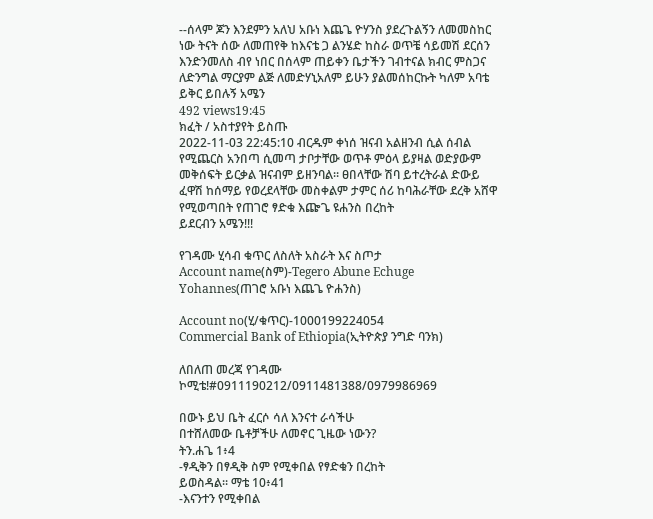--ሰላም ጆን እንደምን አለህ አቡነ እጨጌ ዮሃንስ ያደረጉልኝን ለመመስከር ነው ትናት ሰው ለመጠየቅ ከእናቴ ጋ ልንሄድ ከስራ ወጥቼ ሳይመሽ ደርሰን እንድንመለስ ብየ ነበር በሰላም ጠይቀን ቤታችን ገብተናል ክብር ምስጋና ለድንግል ማርያም ልጅ ለመድሃኒአለም ይሁን ያልመሰከርኩት ካለም አባቴ ይቅር ይበሉኝ አሜን
492 views19:45
ክፈት / አስተያየት ይስጡ
2022-11-03 22:45:10 ብርዱም ቀነሰ ዝናብ አልዘንብ ሲል ሰብል የሚጨርስ አንበጣ ሲመጣ ታቦታቸው ወጥቶ ምዕላ ይያዛል ወድያውም መቅሰፍት ይርቃል ዝናብም ይዘንባል። ፀበላቸው ሽባ ይተረትራል ድውይ ፈዋሽ ከሰማይ የወረደላቸው መስቀልም ታምር ሰሪ ከባሕራቸው ደረቅ አሸዋ የሚወጣበት የጠገሮ ፃድቁ እጬጌ ዩሐንስ በረከት
ይደርብን አሜን!!!

የገዳሙ ሂሳብ ቁጥር ለስለት አስራት እና ስጦታ
Account name(ስም)-Tegero Abune Echuge Yohannes(ጠገሮ አቡነ እጨጌ ዮሐንስ)

Account no(ሂ/ቁጥር)-1000199224054
Commercial Bank of Ethiopia(ኢትዮጵያ ንግድ ባንክ)

ለበለጠ መረጃ የገዳሙ ኮሚቴ!#0911190212/0911481388/0979986969

በውኑ ይህ ቤት ፈርሶ ሳለ እንናተ ራሳችሁ
በተሸለመው ቤቶቻችሁ ለመኖር ጊዜው ነውን?
ትን.ሐጌ 1፥4
-ፃዲቅን በፃዲቅ ስም የሚቀበል የፃድቁን በረከት
ይወስዳል። ማቴ 10፥41
-እናንተን የሚቀበል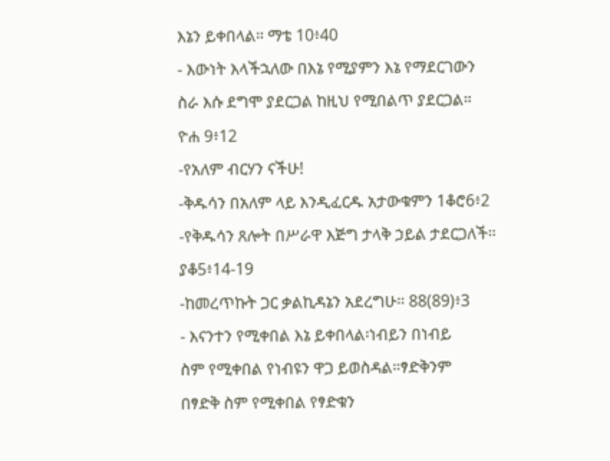እኔን ይቀበላል። ማቴ 10፥40
- እውነት እላችኋለው በእኔ የሚያምን እኔ የማደርገውን
ስራ እሱ ደግሞ ያደርጋል ከዚህ የሚበልጥ ያደርጋል።
ዮሐ 9፥12
-የአለም ብርሃን ናችሁ!
-ቅዱሳን በአለም ላይ እንዲፈርዱ አታውቁምን 1ቆሮ6፥2
-የቅዱሳን ጸሎት በሥራዋ እጅግ ታላቅ ኃይል ታደርጋለች።
ያቆ5፥14-19
-ከመረጥኩት ጋር ቃልኪዳኔን አደረግሁ። 88(89)፥3
- እናንተን የሚቀበል እኔ ይቀበላል፡ነብይን በነብይ
ስም የሚቀበል የነብዩን ዋጋ ይወስዳል።ፃድቅንም
በፃድቅ ስም የሚቀበል የፃድቁን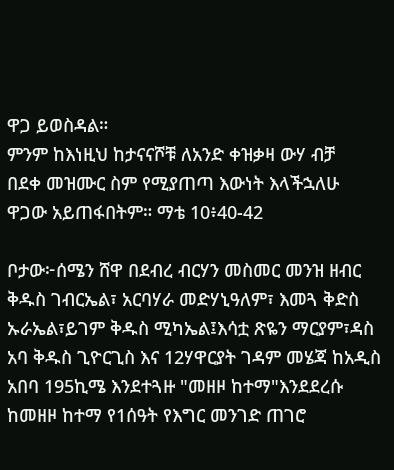ዋጋ ይወስዳል።
ምንም ከእነዚህ ከታናናሾቹ ለአንድ ቀዝቃዛ ውሃ ብቻ
በደቀ መዝሙር ስም የሚያጠጣ እውነት እላችኋለሁ
ዋጋው አይጠፋበትም። ማቴ 10፥40-42

ቦታው፦ሰሜን ሸዋ በደብረ ብርሃን መስመር መንዝ ዘብር ቅዱስ ገብርኤል፣ አርባሃራ መድሃኒዓለም፣ እመጓ ቅድስ ኡራኤል፣ይገም ቅዱስ ሚካኤል፤እሳቷ ጽዬን ማርያም፣ዳስ አባ ቅዱስ ጊዮርጊስ እና 12ሃዋርያት ገዳም መሄጃ ከአዲስ አበባ 195ኪሜ እንደተጓዙ "መዘዞ ከተማ"እንደደረሱ ከመዘዞ ከተማ የ1ሰዓት የእግር መንገድ ጠገሮ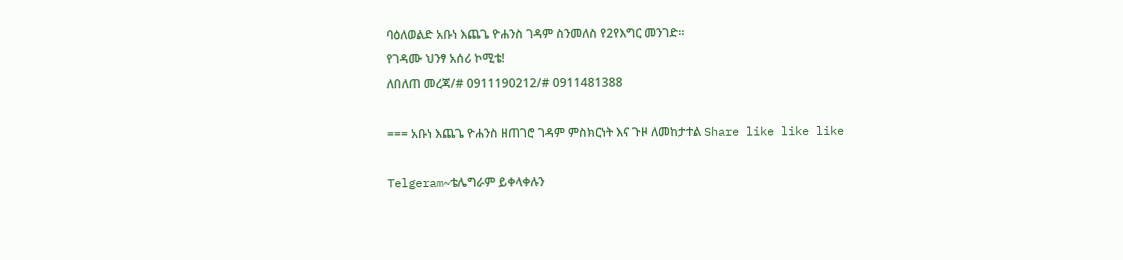ባዕለወልድ አቡነ እጨጌ ዮሐንስ ገዳም ስንመለስ የ2የእግር መንገድ።
የገዳሙ ህንፃ አሰሪ ኮሚቴ!
ለበለጠ መረጃ/# 0911190212/# 0911481388

=== አቡነ እጨጌ ዮሐንስ ዘጠገሮ ገዳም ምስክርነት እና ጉዞ ለመከታተል Share like like like

Telgeram~ቴሌግራም ይቀላቀሉን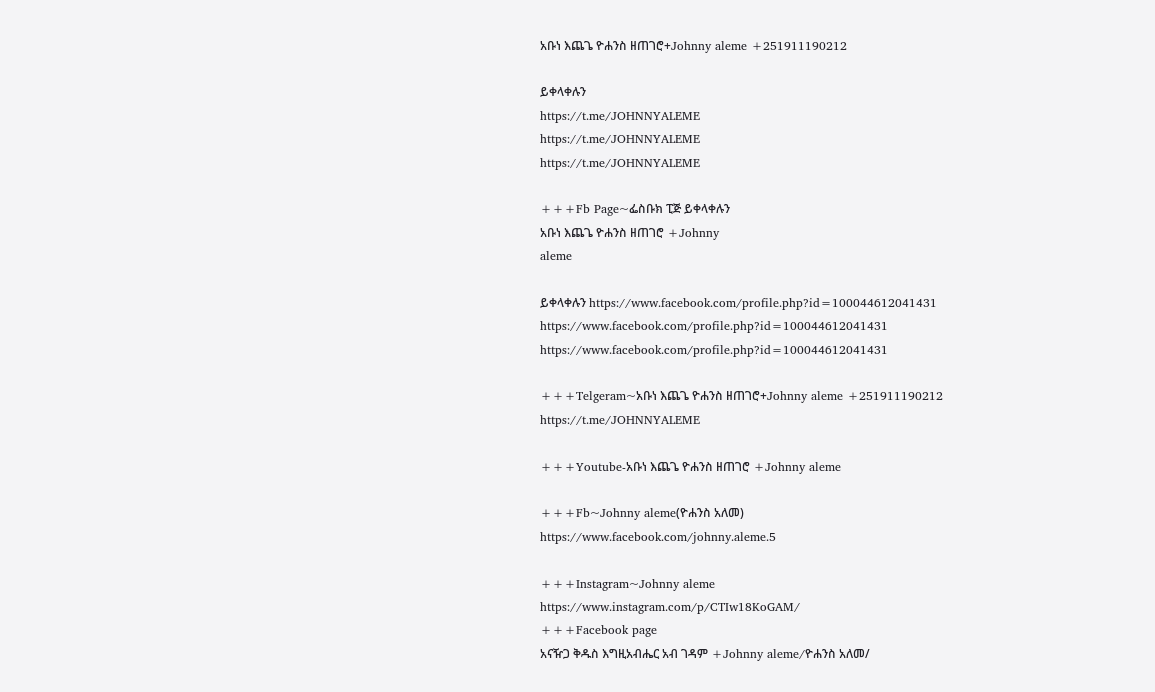አቡነ እጨጌ ዮሐንስ ዘጠገሮ+Johnny aleme +251911190212

ይቀላቀሉን
https://t.me/JOHNNYALEME
https://t.me/JOHNNYALEME
https://t.me/JOHNNYALEME

+++Fb Page~ፌስቡክ ፒጅ ይቀላቀሉን
አቡነ እጨጌ ዮሐንስ ዘጠገሮ +Johnny
aleme

ይቀላቀሉን https://www.facebook.com/profile.php?id=100044612041431
https://www.facebook.com/profile.php?id=100044612041431
https://www.facebook.com/profile.php?id=100044612041431

+++Telgeram~አቡነ እጨጌ ዮሐንስ ዘጠገሮ+Johnny aleme +251911190212
https://t.me/JOHNNYALEME

+++Youtube-አቡነ እጨጌ ዮሐንስ ዘጠገሮ +Johnny aleme

+++Fb~Johnny aleme(ዮሐንስ አለመ)
https://www.facebook.com/johnny.aleme.5

+++Instagram~Johnny aleme
https://www.instagram.com/p/CTIw18KoGAM/
+++Facebook page
አናዥጋ ቅዱስ እግዚአብሔር አብ ገዳም +Johnny aleme/ዮሐንስ አለመ/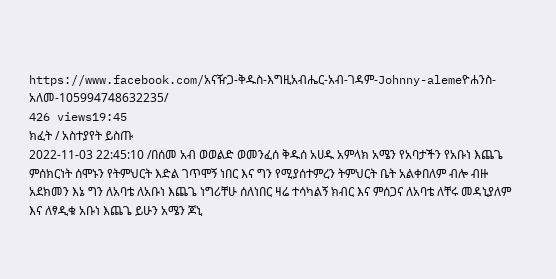https://www.facebook.com/አናዥጋ-ቅዱስ-እግዚአብሔር-አብ-ገዳም-Johnny-alemeዮሐንስ-አለመ-105994748632235/
426 views19:45
ክፈት / አስተያየት ይስጡ
2022-11-03 22:45:10 /በሰመ አብ ወወልድ ወመንፈሰ ቅዱሰ አሀዱ አምላክ አሜን የአባታችን የአቡነ እጨጌ ምሰክርነት ሰሞኑን የትምህርት እድል ገጥሞኝ ነበር እና ግን የሚያሰተምረን ትምህርት ቤት አልቀበለም ብሎ ብዙ አደክመን እኔ ግን ለአባቴ ለአቡነ እጨጌ ነግሪቸሁ ሰለነበር ዛሬ ተሳካልኝ ክብር እና ምሰጋና ለአባቴ ለቸሩ መዳኒያለም እና ለፃዲቁ አቡነ እጨጌ ይሁን አሜን ጆኒ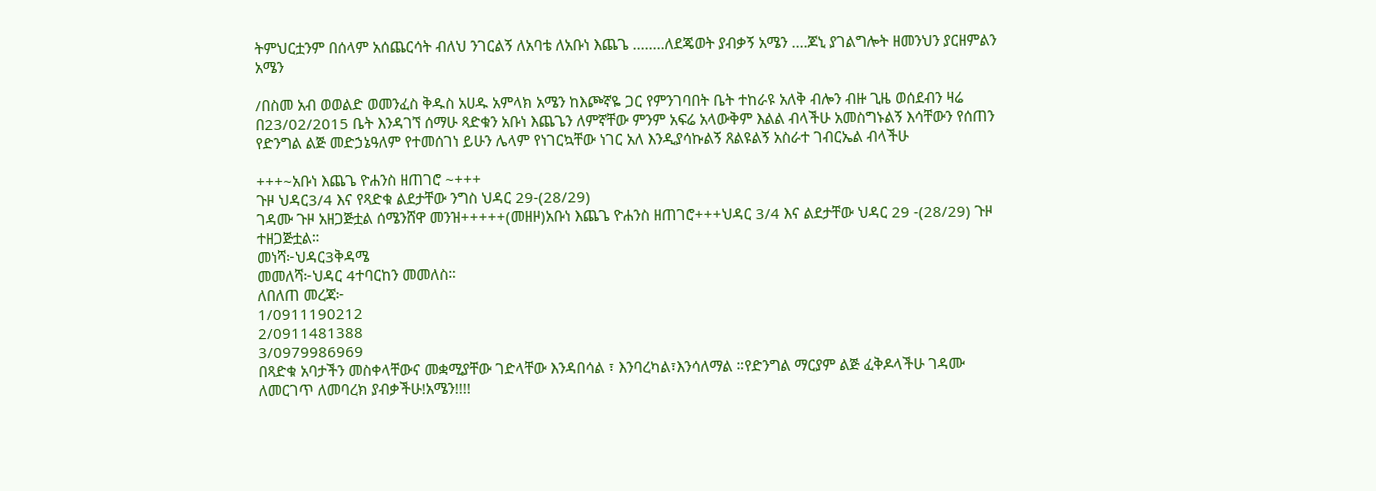ትምህርቷንም በሰላም አሰጨርሳት ብለህ ንገርልኝ ለአባቴ ለአቡነ እጨጌ ........ለደጄወት ያብቃኝ አሜን ....ጆኒ ያገልግሎት ዘመንህን ያርዘምልን አሜን

/በስመ አብ ወወልድ ወመንፈስ ቅዱስ አሀዱ አምላክ አሜን ከእጮኛዬ ጋር የምንገባበት ቤት ተከራዩ አለቅ ብሎን ብዙ ጊዜ ወሰደብን ዛሬ በ23/02/2015 ቤት እንዳገኘ ሰማሁ ጻድቁን አቡነ እጨጌን ለምኛቸው ምንም አፍሬ አላውቅም እልል ብላችሁ አመስግኑልኝ እሳቸውን የሰጠን የድንግል ልጅ መድኃኔዓለም የተመሰገነ ይሁን ሌላም የነገርኳቸው ነገር አለ እንዲያሳኩልኝ ጸልዩልኝ አስራተ ገብርኤል ብላችሁ

+++~አቡነ እጨጌ ዮሐንስ ዘጠገሮ ~+++
ጉዞ ህዳር3/4 እና የጻድቁ ልደታቸው ንግስ ህዳር 29-(28/29)
ገዳሙ ጉዞ አዘጋጅቷል ሰሜንሸዋ መንዝ+++++(መዘዞ)አቡነ እጨጌ ዮሐንስ ዘጠገሮ+++ህዳር 3/4 እና ልደታቸው ህዳር 29 -(28/29) ጉዞ ተዘጋጅቷል።
መነሻ፦ህዳር3ቅዳሜ
መመለሻ፦ህዳር 4ተባርከን መመለስ።
ለበለጠ መረጃ፦
1/0911190212
2/0911481388
3/0979986969
በጻድቁ አባታችን መስቀላቸውና መቋሚያቸው ገድላቸው እንዳበሳል ፣ እንባረካል፣እንሳለማል ።የድንግል ማርያም ልጅ ፈቅዶላችሁ ገዳሙ ለመርገጥ ለመባረክ ያብቃችሁ!አሜን!!!!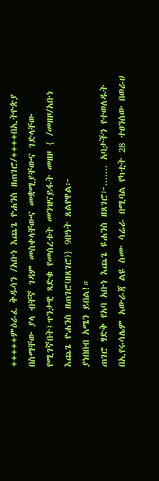+++++ምዕራፈ ቅዱሳን /አቡነ እጨጌ ዮሐንስ ዘጠገሮ/++++በኢትዮጵያ በስማቸው ያላ ብቸኛ ገዳም መስቀላቸውና መቋሚያቸውና ገድላቸው የሚገኛበት፤ጥንታዊ ጻድቁ የመሰረቱት መንዝናይፋት መዘዞ { /መዘዞ/አቡነ እጨጌ ዮሐንስ ዘጠገሮ(ዘጸገሮ)} 9በዓት ጸልየዋል፦
ያነበበብ አሜን ይበል!።
ጠገሮ ፃድቅ የአባ አቡነ እጨጌ ዩሐንስ ዘጸገሮ፦....... አባታችን የተወለዱት በኢየሩሳሌም አውራጃ ልዩ ስሙ ሳሬራ በሚባል የካቲት 28 ተፀንሰው በወራሀ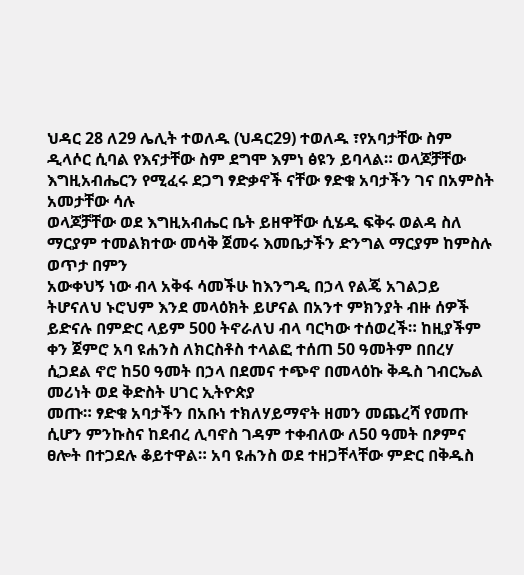ህዳር 28 ለ29 ሌሊት ተወለዱ (ህዳር29) ተወለዱ ፣የአባታቸው ስም ዲላሶር ሲባል የእናታቸው ስም ደግሞ እምነ ፅዩን ይባላል። ወላጆቻቸው እግዚአብሔርን የሚፈሩ ደጋግ ፃድቃኖች ናቸው ፃድቁ አባታችን ገና በአምስት አመታቸው ሳሉ
ወላጆቻቸው ወደ እግዚአብሔር ቤት ይዘዋቸው ሲሄዱ ፍቅሩ ወልዳ ስለ ማርያም ተመልክተው መሳቅ ጀመሩ እመቤታችን ድንግል ማርያም ከምስሉ ወጥታ በምን
አውቀህኝ ነው ብላ አቅፋ ሳመችሁ ከእንግዲ በኃላ የልጄ አገልጋይ ትሆናለህ ኑሮህም እንደ መላዕክት ይሆናል በአንተ ምክንያት ብዙ ሰዎች ይድናሉ በምድር ላይም 500 ትኖራለህ ብላ ባርካው ተሰወረች። ከዚያችም ቀን ጀምሮ አባ ዩሐንስ ለክርስቶስ ተላልፎ ተሰጠ 50 ዓመትም በበረሃ ሲጋደል ኖሮ ከ50 ዓመት በኃላ በደመና ተጭኖ በመላዕኩ ቅዱስ ገብርኤል መሪነት ወደ ቅድስት ሀገር ኢትዮጵያ
መጡ። ፃድቁ አባታችን በአቡነ ተክለሃይማኖት ዘመን መጨረሻ የመጡ ሲሆን ምንኩስና ከደብረ ሊባኖስ ገዳም ተቀብለው ለ50 ዓመት በፆምና ፀሎት በተጋደሉ ቆይተዋል። አባ ዩሐንስ ወደ ተዘጋቸላቸው ምድር በቅዱስ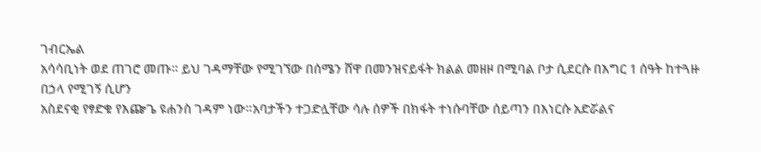ገብርኤል
አሳሳቢነት ወደ ጠገሮ መጡ። ይህ ገዳማቸው የሚገኘው በሰሜን ሸዋ በመንዝናይፋት ክልል መዘዞ በሚባል ቦታ ሲደርሱ በእግር 1 ሰዓት ከተጓዙ በኃላ የሚገኝ ሲሆን
አስደናቂ የፃድቁ የእጬጌ ዩሐንስ ገዳም ነው።አባታችን ተጋድሏቸው ሳሉ ሰዎች በክፋት ተነሱባቸው ሰይጣን በእነርሱ አድሯልና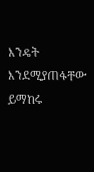እንዴት እንደሚያጠፋቸው ይማከሩ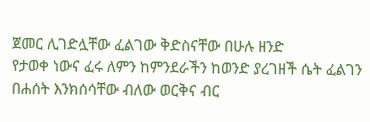ጀመር ሊገድሏቸው ፈልገው ቅድስናቸው በሁሉ ዘንድ
የታወቀ ነውና ፈሩ ለምን ከምንደራችን ከወንድ ያረገዘች ሴት ፈልገን በሐሰት እንክሰሳቸው ብለው ወርቅና ብር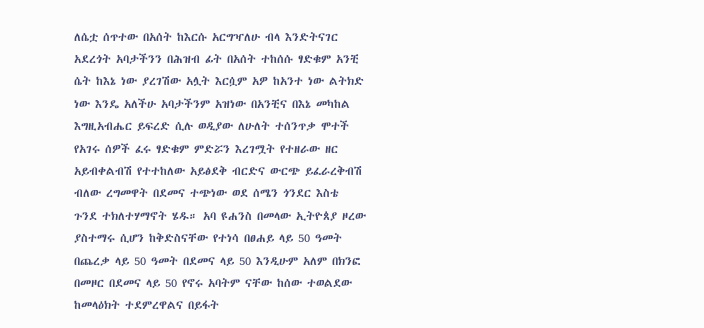ለሴቷ ሰጥተው በአሰት ከእርሱ አርግዣለሁ ብላ እንድትናገር አደረጎት አባታችንን በሕዝብ ፊት በአሰት ተከሰሱ ፃድቁም አንቺ ሴት ከእኔ ነው ያረገሽው አሏት እርሷም አዎ ከአንተ ነው ልትክድ ነው እንዴ አለችሁ አባታችንም አዝነው በአንቺና በእኔ መካከል እግዚአብሔር ይፍረድ ሲሉ ወዲያው ለሁለት ተሰንጥቃ ሞተች የአገሩ ሰዎች ፈሩ ፃድቁም ምድሯን እረገሟት የተዘራው ዘር አይብቀልብሽ የተተከለው አይፅደቅ ብርድና ውርጭ ይፈራረቅብሽ ብለው ረግመዋት በደመና ተጭነው ወደ ሰሜን ጎንደር እስቴ ጉንደ ተክለተሃማኖት ሄዱ። አባ ዩሐንስ በመላው ኢትዮጰያ ዞረው ያስተማሩ ሲሆን ከቅድስናቸው የተነሳ በፀሐይ ላይ 50 ዓመት በጨረቃ ላይ 50 ዓመት በደመና ላይ 50 እንዲሁም አለም በክንፎ በመዞር በደመና ላይ 50 የኖሩ አባትም ናቸው ከሰው ተወልደው ከመላዕክት ተደምረዋልና በይፋት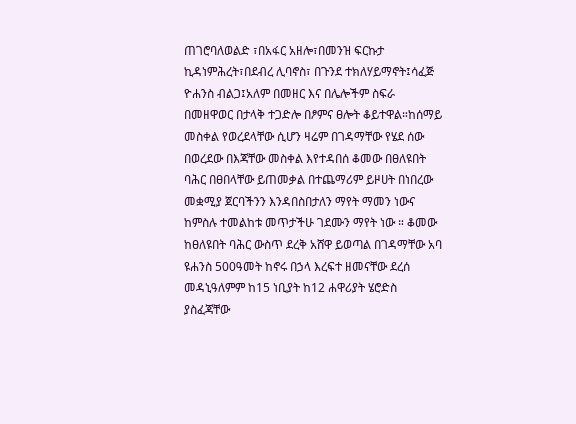ጠገሮባለወልድ ፣በአፋር አዘሎ፣በመንዝ ፍርኩታ ኪዳነምሕረት፣በደብረ ሊባኖስ፣ በጉንደ ተክለሃይማኖት፤ሳፈጅ ዮሐንስ ብልጋ፤አለም በመዘር እና በሌሎችም ስፍራ በመዘዋወር በታላቅ ተጋድሎ በፆምና ፀሎት ቆይተዋል።ከሰማይ መስቀል የወረደላቸው ሲሆን ዛሬም በገዳማቸው የሄደ ሰው በወረደው በእጃቸው መስቀል እየተዳበሰ ቆመው በፀለዩበት ባሕር በፀበላቸው ይጠመቃል በተጨማሪም ይዞሀት በነበረው መቋሚያ ጀርባችንን እንዳበስበታለን ማየት ማመን ነውና ከምስሉ ተመልከቱ መጥታችሁ ገደሙን ማየት ነው ። ቆመው
ከፀለዩበት ባሕር ውስጥ ደረቅ አሸዋ ይወጣል በገዳማቸው አባ ዩሐንስ 500ዓመት ከኖሩ በኃላ እረፍተ ዘመናቸው ደረሰ መዳኒዓለምም ከ15 ነቢያት ከ12 ሐዋሪያት ሄሮድስ ያስፈጃቸው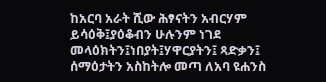ከአርባ አራት ሺው ሕፃናትን አብርሃም ይሳዕቅ፤ያዕቆብን ሁሉንም ነገደ መላዕክትን፤ነበያት፤ሃዋርያትን፤ ጻድቃን፤ ሰማዕታትን አስከትሎ መጣ ለአባ ዩሐንስ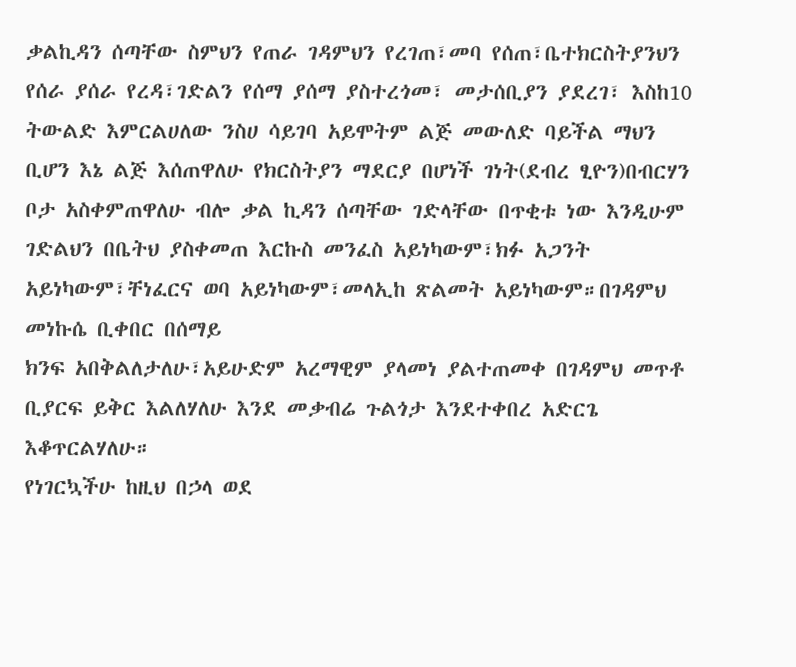ቃልኪዳን ሰጣቸው ስምህን የጠራ ገዳምህን የረገጠ፣መባ የሰጠ፣ቤተክርስትያንህን የሰራ ያሰራ የረዳ፣ገድልን የሰማ ያሰማ ያስተረጎመ፣ መታሰቢያን ያደረገ፣ እስከ10 ትውልድ እምርልሀለው ንስሀ ሳይገባ አይሞትም ልጅ መውለድ ባይችል ማህን ቢሆን እኔ ልጅ እሰጠዋለሁ የክርስትያን ማደርያ በሆነች ገነት(ደብረ ፂዮን)በብርሃን ቦታ አስቀምጠዋለሁ ብሎ ቃል ኪዳን ሰጣቸው ገድላቸው በጥቂቱ ነው እንዲሁም ገድልህን በቤትህ ያስቀመጠ እርኩስ መንፈስ አይነካውም፣ክፉ አጋንት አይነካውም፣ቸነፈርና ወባ አይነካውም፣መላኢከ ጽልመት አይነካውም።በገዳምህ መነኩሴ ቢቀበር በሰማይ
ክንፍ አበቅልለታለሁ፣አይሁድም አረማዊም ያላመነ ያልተጠመቀ በገዳምህ መጥቶ ቢያርፍ ይቅር እልለሃለሁ እንደ መቃብሬ ጉልጎታ እንደተቀበረ አድርጌ እቆጥርልሃለሁ።
የነገርኳችሁ ከዚህ በኃላ ወደ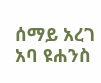ሰማይ አረገ አባ ዩሐንስ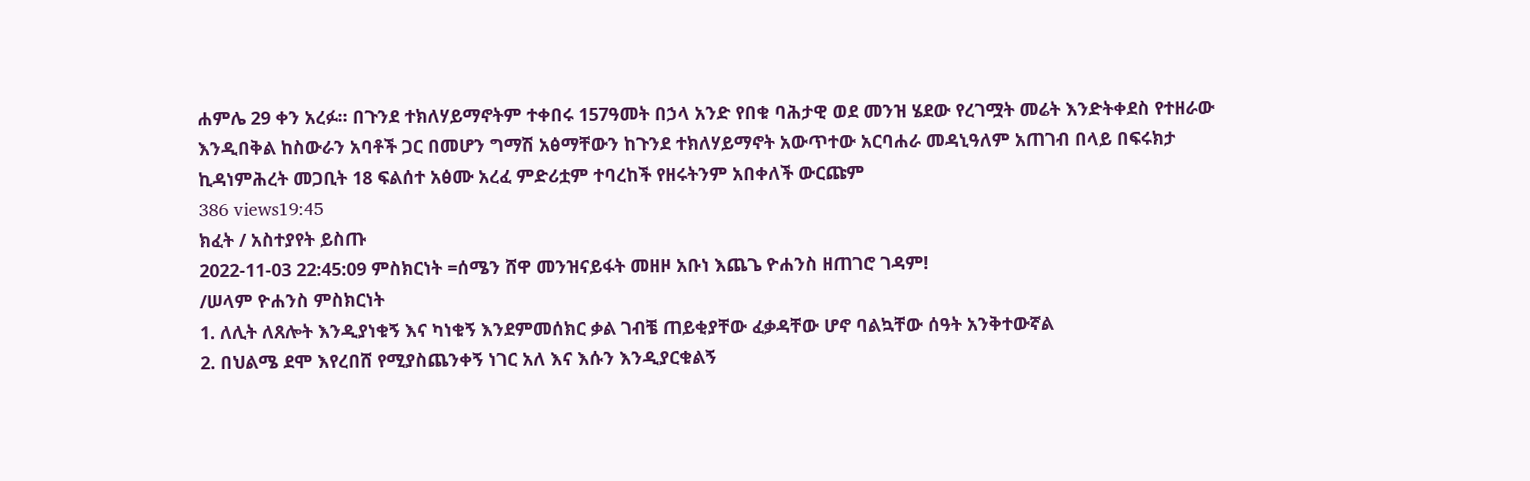ሐምሌ 29 ቀን አረፉ። በጉንደ ተክለሃይማኖትም ተቀበሩ 157ዓመት በኃላ አንድ የበቁ ባሕታዊ ወደ መንዝ ሄደው የረገሟት መሬት እንድትቀደስ የተዘራው እንዲበቅል ከስውራን አባቶች ጋር በመሆን ግማሽ አፅማቸውን ከጉንደ ተክለሃይማኖት አውጥተው አርባሐራ መዳኒዓለም አጠገብ በላይ በፍሩክታ ኪዳነምሕረት መጋቢት 18 ፍልሰተ አፅሙ አረፈ ምድሪቷም ተባረከች የዘሩትንም አበቀለች ውርጩም
386 views19:45
ክፈት / አስተያየት ይስጡ
2022-11-03 22:45:09 ምስክርነት =ሰሜን ሸዋ መንዝናይፋት መዘዞ አቡነ እጨጌ ዮሐንስ ዘጠገሮ ገዳም!
/ሠላም ዮሐንስ ምስክርነት
1. ለሊት ለጸሎት እንዲያነቁኝ እና ካነቁኝ እንደምመሰክር ቃል ገብቼ ጠይቂያቸው ፈቃዳቸው ሆኖ ባልኳቸው ሰዓት አንቅተውኛል
2. በህልሜ ደሞ እየረበሸ የሚያስጨንቀኝ ነገር አለ እና እሱን እንዲያርቁልኝ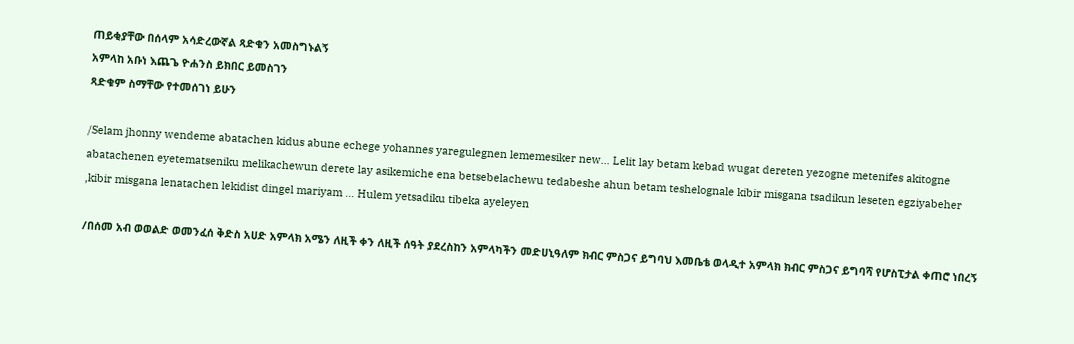ጠይቂያቸው በሰላም አሳድረውኛል ጻድቁን አመስግኑልኝ
አምላከ አቡነ እጨጌ ዮሐንስ ይክበር ይመስገን
ጻድቁም ስማቸው የተመሰገነ ይሁን

/Selam jhonny wendeme abatachen kidus abune echege yohannes yaregulegnen lememesiker new... Lelit lay betam kebad wugat dereten yezogne metenifes akitogne abatachenen eyetematseniku melikachewun derete lay asikemiche ena betsebelachewu tedabeshe ahun betam teshelognale kibir misgana tsadikun leseten egziyabeher ,kibir misgana lenatachen lekidist dingel mariyam ... Hulem yetsadiku tibeka ayeleyen

/በሰመ አብ ወወልድ ወመንፈሰ ቅድስ አሀድ አምላክ አሜን ለዚች ቀን ለዚች ሰዓት ያደረስከን አምላካችን መድሀኒዓለም ክብር ምስጋና ይግባህ እመቤቴ ወላዲተ አምላክ ክብር ምስጋና ይግባሻ የሆስፒታል ቀጠሮ ነበረኝ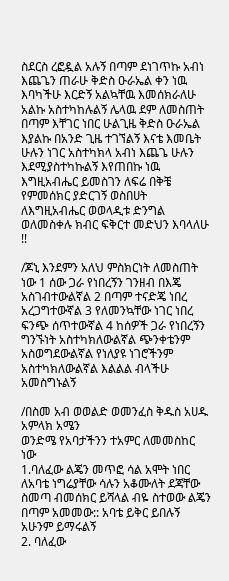ስደርስ ረፎዷል አሉኝ በጣም ደነገጥኩ አብነ እጨጌን ጠራሁ ቅድስ ዑራኤል ቀን ነዉ እባካችሁ እርድኝ አልኳቸዉ እመሰክራለሁ አልኩ አስተካከሉልኝ ሌላዉ ደም ለመስጠት በጣም እቸገር ነበር ሁልጊዜ ቅድስ ዑራኤል እያልኩ በአንድ ጊዜ ተገኘልኝ እናቴ እመቤት ሁሉን ነገር አስተካክላ አብነ እጨጌ ሁሉን እደሚያስተካኩልኝ እየጠበኩ ነዉ እግዚአብሔር ይመስገን ለፍሬ በቅቼ የምመሰክር ያድርገኝ ወስበሀት ለእግዚአብሔር ወወላዲቱ ድንግል ወለመስቀሉ ክብር ፍቅርተ መድህን እባላለሁ !!

/ጆኒ እንደምን አለህ ምስክርነት ለመስጠት ነው 1 ሰው ጋራ የነበረኝን ገንዘብ በእጄ አስገብተውልኛል 2 በጣም ተናድጄ ነበረ አረጋግተውኛል 3 የለመንኳቸው ነገር ነበረ ፍንጭ ሰጥተውኛል 4 ከሰዎች ጋራ የነበረኝን ግንኙነት አስተካክለውልኛል ጭንቀቴንም አስወግደውልኛል የነለያዩ ነገሮችንም አስተካክለውልኛል እልልል ብላችሁ አመስግኑልኝ

/በስመ አብ ወወልድ ወመንፈስ ቅዱስ አሀዱ አምላክ አሜን
ወንድሜ የአባታችንን ተአምር ለመመስከር ነው
1.ባለፈው ልጄን መጥፎ ሳል አሞት ነበር ለአባቴ ነግሬያቸው ሳሉን አቆሙለት ደጃቸው ስመጣ ብመሰክር ይሻላል ብዬ ስተወው ልጄን በጣም አመመው:: አባቴ ይቅር ይበሉኝ አሁንም ይማሩልኝ
2. ባለፈው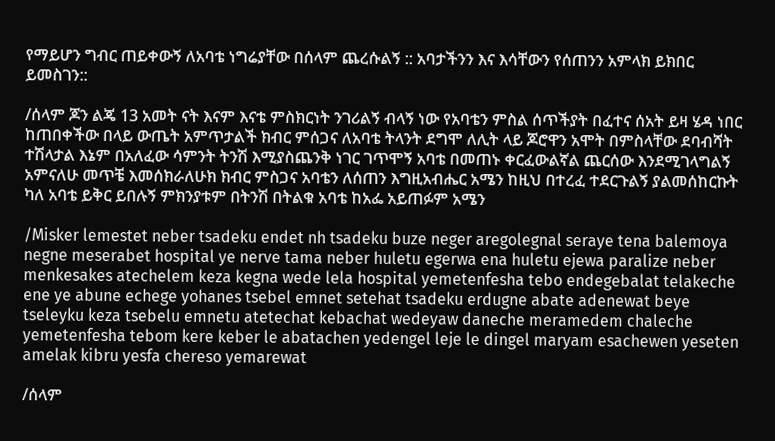የማይሆን ግብር ጠይቀውኝ ለአባቴ ነግሬያቸው በሰላም ጨረሱልኝ :: አባታችንን እና እሳቸውን የሰጠንን አምላክ ይክበር ይመስገን::

/ሰላም ጆን ልጄ 13 አመት ናት እናም እናቴ ምስክርነት ንገሪልኝ ብላኝ ነው የአባቴን ምስል ሰጥችያት በፈተና ሰአት ይዛ ሄዳ ነበር ከጠበቀችው በላይ ውጤት አምጥታልች ክብር ምሰጋና ለአባቴ ትላንት ደግሞ ለሊት ላይ ጆሮዋን አሞት በምስላቸው ደባብሻት ተሽላታል እኔም በአለፈው ሳምንት ትንሽ እሚያስጨንቅ ነገር ገጥሞኝ አባቴ በመጠኑ ቀርፈውልኛል ጨርሰው እንደሚገላግልኝ አምናለሁ መጥቼ እመሰክራለሁክ ክብር ምስጋና አባቴን ለሰጠን እግዚአብሔር አሜን ከዚህ በተረፈ ተደርጉልኝ ያልመሰከርኩት ካለ አባቴ ይቅር ይበሉኝ ምክንያቱም በትንሽ በትልቁ አባቴ ከአፌ አይጠፉም አሜን

/Misker lemestet neber tsadeku endet nh tsadeku buze neger aregolegnal seraye tena balemoya negne meserabet hospital ye nerve tama neber huletu egerwa ena huletu ejewa paralize neber menkesakes atechelem keza kegna wede lela hospital yemetenfesha tebo endegebalat telakeche ene ye abune echege yohanes tsebel emnet setehat tsadeku erdugne abate adenewat beye tseleyku keza tsebelu emnetu atetechat kebachat wedeyaw daneche meramedem chaleche yemetenfesha tebom kere keber le abatachen yedengel leje le dingel maryam esachewen yeseten amelak kibru yesfa chereso yemarewat

/ሰላም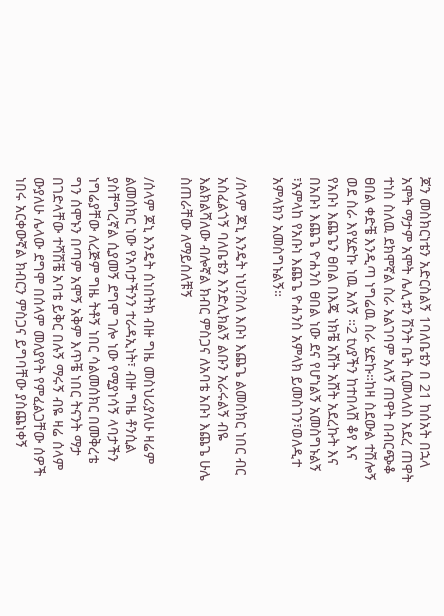ጆን መስክርነቴን አድርስልኝ 1ባለቤቴን በ 21 ከሰአት በኋላ አሞት ማታም አሞት ሌሊቱን ሽንት ቤት ሲመላለስ አደረ ጠዋት ተነስ ስለዉ ደክሞኛል ስራ አልገባም አለኝ ጠዋት በብርጭቆ ፀበል ቀድቼ እንዲጣ ነግሬዉ ስራ ሄድኩ።ከዛ ስደውል ተሽሎኝ ወደ ስራ እየሄድኩ ነዉ አለኝ ።2 tvያችን ከተበላሸ ቆየ እና የአቡነ እጨጌን ፀበል በእጄ ነክቼ አሸት አሸት አደረኩት እና በአቡነ እጨጌ ዮሐንስ ፀበል ነው ደና የሆነልኝ አመስግኑልኝ ፣አምላከ የአቡነ እጨጌ ዮሐንስ አምላክ ይመስገን፣ወለዲተ አምላክን አመስግኑልኝ።

/ሰላም ጆኒ እንዴት ነህ?ስለ እቡነ እጨጌ ልመሰክር ነበር ብር አስፈልጎኝ ባለቤቴን እንድሊክልኝ ልቡን አራሩልኝ ብዬ እልክልሻለው ብሎኛል ክብር ምስጋና ለአባቴ አቡነ እጨጌ ሁሌ ስጠራቸው ለማይሰለቹኝ

/ሰላም ጆኒ እንዴት ሰነበትክ ብዙ ግዜ መስህሪያለሁ ዛሬም ልመሰክር ነው የአባታችንን ተራዳኢነት፣ ብዙ ግዜ ቶንሲል ያስቸግረኛል ሲያመኝ ደግሞ ገሎ ነው የሚያነሳኝ ላባታችን ነግሬያቸው ለረጅም ግዜ ትቶኝ ነበር ሳልመሰክር በመቅረቴ ግን ሰሞኑን በጣም አሞኝ አቅም እጥቼ ነበር ትናንት ማታ በገድላቸው ተሻሽቼ አባቴ ይቅር በሉኝ ማሩኝ ብዬ ዛሬ ሰላም ውያለሁ ሌላው ደግሞ በሰላም መለያየት የምፈልጋቸው ሰዎች ነበሩ አርቀውኛል ክብርን ምስጋና ይግባቸው ያስጨነቀኝ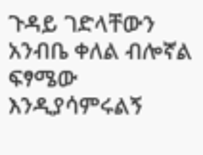ጉዳይ ገድላቸውን አንብቤ ቀለል ብሎኛል ፍፃሜው እንዲያሳምሩልኝ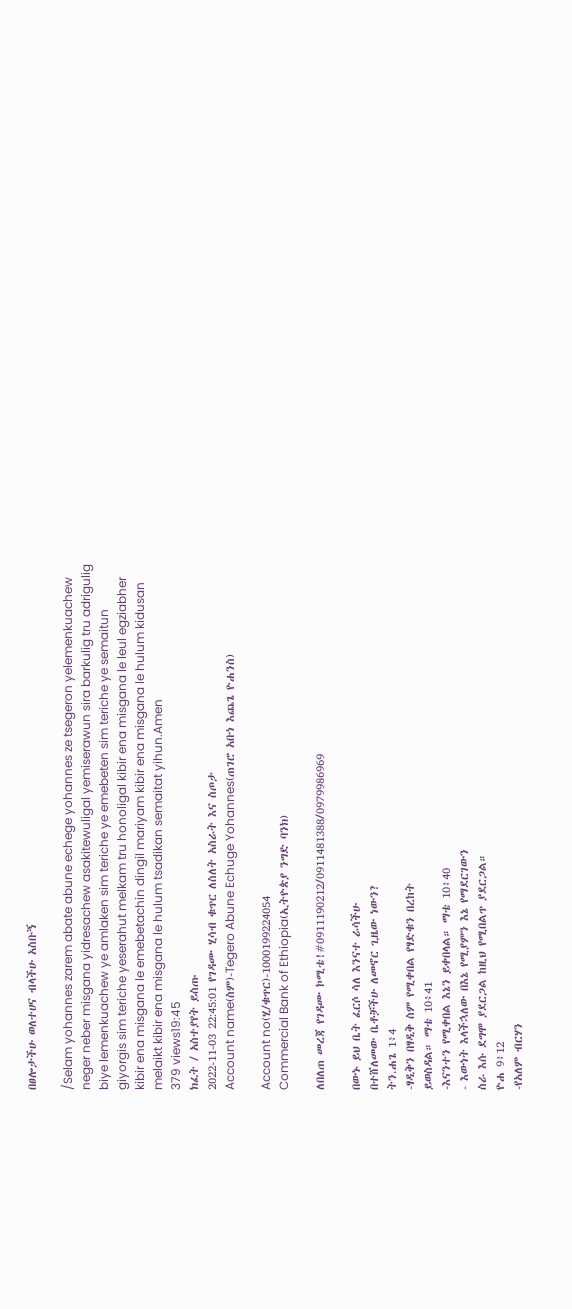በፀሎታችሁ ወለተሀና ብላችሁ አስቡኝ

/Selam yohannes zarem abate abune echege yohannes ze tsegeron yelemenkuachew neger neber misgana yidresachew asakitewuligal yemiserawun sira barkulig tru adrigulig biye lemenkuachew ye amlaken sim teriche ye emebeten sim teriche ye semaitun giyorgis sim teriche yeserahut melkam tru honoligal kibir ena misgana le leul egziabher kibir ena misgana le emebetachin dingil mariyam kibir ena misgana le hulum kidusan melaikt kibir ena misgana le hulum tsadikan semaitat yihun.Amen
379 views19:45
ክፈት / አስተያየት ይስጡ
2022-11-03 22:45:01 የገዳሙ ሂሳብ ቁጥር ለስለት አስራት እና ስጦታ
Account name(ስም)-Tegero Abune Echuge Yohannes(ጠገሮ አቡነ እጨጌ ዮሐንስ)

Account no(ሂ/ቁጥር)-1000199224054
Commercial Bank of Ethiopia(ኢትዮጵያ ንግድ ባንክ)

ለበለጠ መረጃ የገዳሙ ኮሚቴ!#0911190212/0911481388/0979986969

በውኑ ይህ ቤት ፈርሶ ሳለ እንናተ ራሳችሁ
በተሸለመው ቤቶቻችሁ ለመኖር ጊዜው ነውን?
ትን.ሐጌ 1፥4
-ፃዲቅን በፃዲቅ ስም የሚቀበል የፃድቁን በረከት
ይወስዳል። ማቴ 10፥41
-እናንተን የሚቀበል እኔን ይቀበላል። ማቴ 10፥40
- እውነት እላችኋለው በእኔ የሚያምን እኔ የማደርገውን
ስራ እሱ ደግሞ ያደርጋል ከዚህ የሚበልጥ ያደርጋል።
ዮሐ 9፥12
-የአለም ብርሃን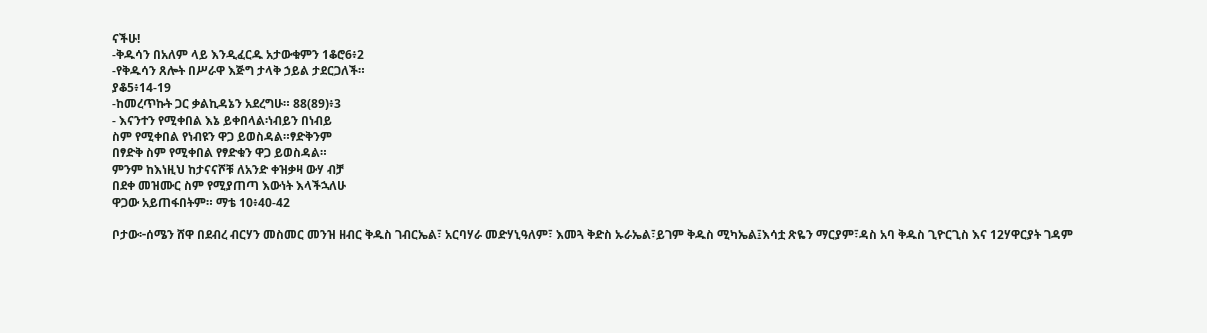ናችሁ!
-ቅዱሳን በአለም ላይ እንዲፈርዱ አታውቁምን 1ቆሮ6፥2
-የቅዱሳን ጸሎት በሥራዋ እጅግ ታላቅ ኃይል ታደርጋለች።
ያቆ5፥14-19
-ከመረጥኩት ጋር ቃልኪዳኔን አደረግሁ። 88(89)፥3
- እናንተን የሚቀበል እኔ ይቀበላል፡ነብይን በነብይ
ስም የሚቀበል የነብዩን ዋጋ ይወስዳል።ፃድቅንም
በፃድቅ ስም የሚቀበል የፃድቁን ዋጋ ይወስዳል።
ምንም ከእነዚህ ከታናናሾቹ ለአንድ ቀዝቃዛ ውሃ ብቻ
በደቀ መዝሙር ስም የሚያጠጣ እውነት እላችኋለሁ
ዋጋው አይጠፋበትም። ማቴ 10፥40-42

ቦታው፦ሰሜን ሸዋ በደብረ ብርሃን መስመር መንዝ ዘብር ቅዱስ ገብርኤል፣ አርባሃራ መድሃኒዓለም፣ እመጓ ቅድስ ኡራኤል፣ይገም ቅዱስ ሚካኤል፤እሳቷ ጽዬን ማርያም፣ዳስ አባ ቅዱስ ጊዮርጊስ እና 12ሃዋርያት ገዳም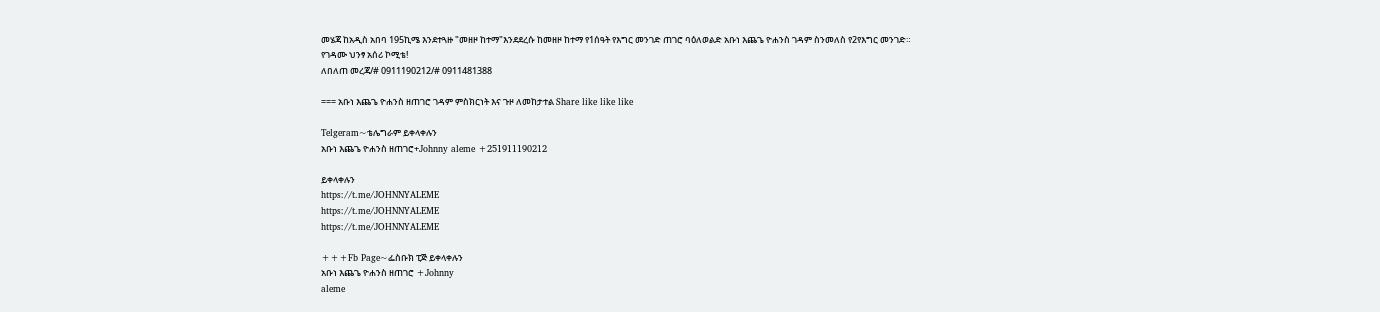መሄጃ ከአዲስ አበባ 195ኪሜ እንደተጓዙ "መዘዞ ከተማ"እንደደረሱ ከመዘዞ ከተማ የ1ሰዓት የእግር መንገድ ጠገሮ ባዕለወልድ አቡነ እጨጌ ዮሐንስ ገዳም ስንመለስ የ2የእግር መንገድ።
የገዳሙ ህንፃ አሰሪ ኮሚቴ!
ለበለጠ መረጃ/# 0911190212/# 0911481388

=== አቡነ እጨጌ ዮሐንስ ዘጠገሮ ገዳም ምስክርነት እና ጉዞ ለመከታተል Share like like like

Telgeram~ቴሌግራም ይቀላቀሉን
አቡነ እጨጌ ዮሐንስ ዘጠገሮ+Johnny aleme +251911190212

ይቀላቀሉን
https://t.me/JOHNNYALEME
https://t.me/JOHNNYALEME
https://t.me/JOHNNYALEME

+++Fb Page~ፌስቡክ ፒጅ ይቀላቀሉን
አቡነ እጨጌ ዮሐንስ ዘጠገሮ +Johnny
aleme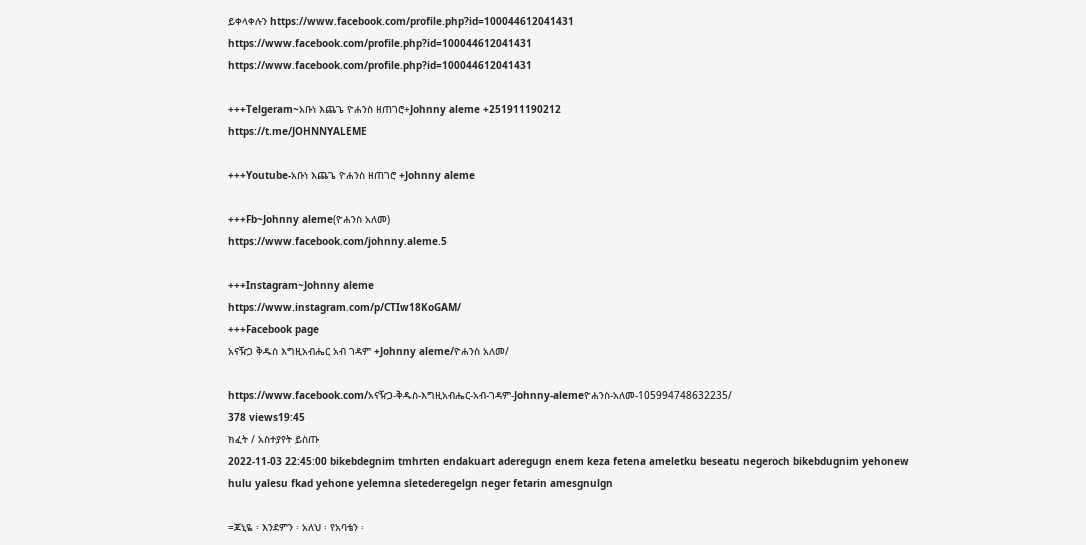ይቀላቀሉን https://www.facebook.com/profile.php?id=100044612041431
https://www.facebook.com/profile.php?id=100044612041431
https://www.facebook.com/profile.php?id=100044612041431

+++Telgeram~አቡነ እጨጌ ዮሐንስ ዘጠገሮ+Johnny aleme +251911190212
https://t.me/JOHNNYALEME

+++Youtube-አቡነ እጨጌ ዮሐንስ ዘጠገሮ +Johnny aleme

+++Fb~Johnny aleme(ዮሐንስ አለመ)
https://www.facebook.com/johnny.aleme.5

+++Instagram~Johnny aleme
https://www.instagram.com/p/CTIw18KoGAM/
+++Facebook page
አናዥጋ ቅዱስ እግዚአብሔር አብ ገዳም +Johnny aleme/ዮሐንስ አለመ/

https://www.facebook.com/አናዥጋ-ቅዱስ-እግዚአብሔር-አብ-ገዳም-Johnny-alemeዮሐንስ-አለመ-105994748632235/
378 views19:45
ክፈት / አስተያየት ይስጡ
2022-11-03 22:45:00 bikebdegnim tmhrten endakuart aderegugn enem keza fetena ameletku beseatu negeroch bikebdugnim yehonew hulu yalesu fkad yehone yelemna sletederegelgn neger fetarin amesgnulgn

=ጆኒዬ ፡ እንደምን ፡ አለህ ፡ የአባቴን ፡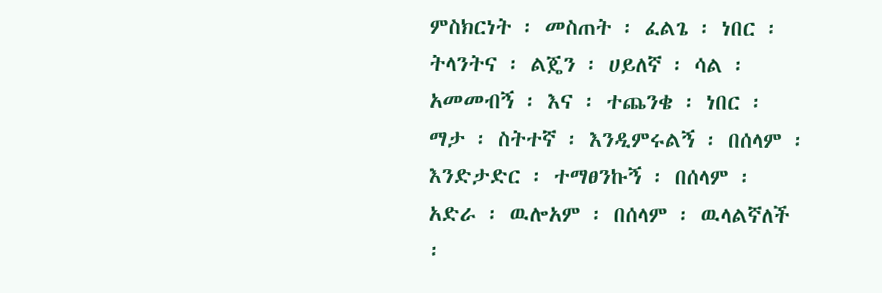ምስክርነት ፡ መስጠት ፡ ፈልጌ ፡ ነበር ፡ ትላንትና ፡ ልጄን ፡ ሀይለኛ ፡ ሳል ፡ አመመብኝ ፡ እና ፡ ተጨንቄ ፡ ነበር ፡ ማታ ፡ ስትተኛ ፡ እንዲምሩልኝ ፡ በሰላም ፡ እንድታድር ፡ ተማፀንኩኝ ፡ በሰላም ፡ አድራ ፡ ዉሎአም ፡ በሰላም ፡ ዉላልኛለች ፡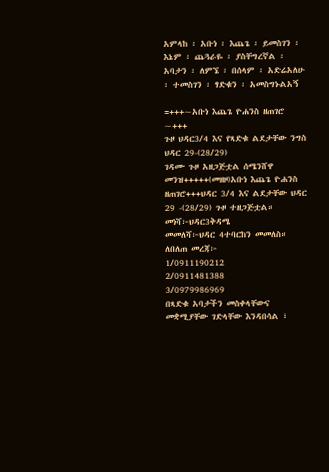አምላከ ፡ አቡነ ፡ እጨጌ ፡ ይመስገን ፡ እኔም ፡ ጨጓራዬ ፡ ያስቸግረኛል ፡ አባታን ፡ ለምኜ ፡ በሰላም ፡ አድሬአለሁ ፡ ተመስገን ፡ ፃድቁን ፡ አመስግኑልአኝ

=+++~አቡነ እጨጌ ዮሐንስ ዘጠገሮ ~+++
ጉዞ ህዳር3/4 እና የጻድቁ ልደታቸው ንግስ ህዳር 29-(28/29)
ገዳሙ ጉዞ አዘጋጅቷል ሰሜንሸዋ መንዝ+++++(መዘዞ)አቡነ እጨጌ ዮሐንስ ዘጠገሮ+++ህዳር 3/4 እና ልደታቸው ህዳር 29 -(28/29) ጉዞ ተዘጋጅቷል።
መነሻ፦ህዳር3ቅዳሜ
መመለሻ፦ህዳር 4ተባርከን መመለስ።
ለበለጠ መረጃ፦
1/0911190212
2/0911481388
3/0979986969
በጻድቁ አባታችን መስቀላቸውና መቋሚያቸው ገድላቸው እንዳበሳል ፣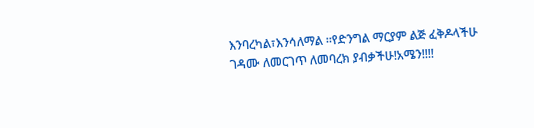እንባረካል፣እንሳለማል ።የድንግል ማርያም ልጅ ፈቅዶላችሁ ገዳሙ ለመርገጥ ለመባረክ ያብቃችሁ!አሜን!!!!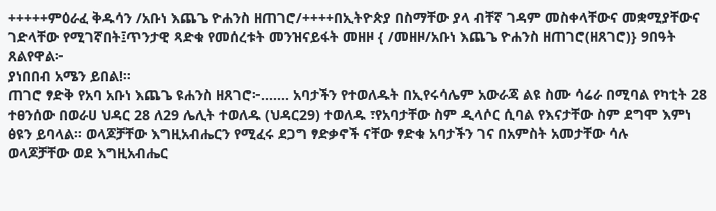+++++ምዕራፈ ቅዱሳን /አቡነ እጨጌ ዮሐንስ ዘጠገሮ/++++በኢትዮጵያ በስማቸው ያላ ብቸኛ ገዳም መስቀላቸውና መቋሚያቸውና ገድላቸው የሚገኛበት፤ጥንታዊ ጻድቁ የመሰረቱት መንዝናይፋት መዘዞ { /መዘዞ/አቡነ እጨጌ ዮሐንስ ዘጠገሮ(ዘጸገሮ)} 9በዓት ጸልየዋል፦
ያነበበብ አሜን ይበል!።
ጠገሮ ፃድቅ የአባ አቡነ እጨጌ ዩሐንስ ዘጸገሮ፦....... አባታችን የተወለዱት በኢየሩሳሌም አውራጃ ልዩ ስሙ ሳሬራ በሚባል የካቲት 28 ተፀንሰው በወራሀ ህዳር 28 ለ29 ሌሊት ተወለዱ (ህዳር29) ተወለዱ ፣የአባታቸው ስም ዲላሶር ሲባል የእናታቸው ስም ደግሞ እምነ ፅዩን ይባላል። ወላጆቻቸው እግዚአብሔርን የሚፈሩ ደጋግ ፃድቃኖች ናቸው ፃድቁ አባታችን ገና በአምስት አመታቸው ሳሉ
ወላጆቻቸው ወደ እግዚአብሔር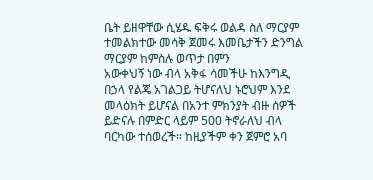ቤት ይዘዋቸው ሲሄዱ ፍቅሩ ወልዳ ስለ ማርያም ተመልክተው መሳቅ ጀመሩ እመቤታችን ድንግል ማርያም ከምስሉ ወጥታ በምን
አውቀህኝ ነው ብላ አቅፋ ሳመችሁ ከእንግዲ በኃላ የልጄ አገልጋይ ትሆናለህ ኑሮህም እንደ መላዕክት ይሆናል በአንተ ምክንያት ብዙ ሰዎች ይድናሉ በምድር ላይም 500 ትኖራለህ ብላ ባርካው ተሰወረች። ከዚያችም ቀን ጀምሮ አባ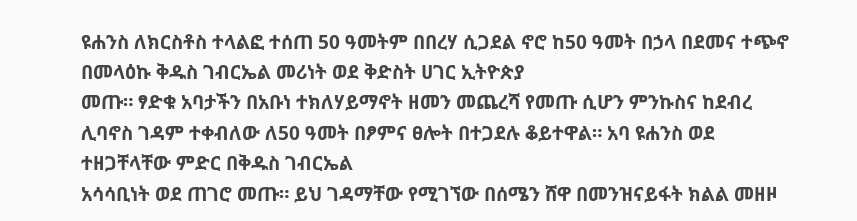ዩሐንስ ለክርስቶስ ተላልፎ ተሰጠ 50 ዓመትም በበረሃ ሲጋደል ኖሮ ከ50 ዓመት በኃላ በደመና ተጭኖ በመላዕኩ ቅዱስ ገብርኤል መሪነት ወደ ቅድስት ሀገር ኢትዮጵያ
መጡ። ፃድቁ አባታችን በአቡነ ተክለሃይማኖት ዘመን መጨረሻ የመጡ ሲሆን ምንኩስና ከደብረ ሊባኖስ ገዳም ተቀብለው ለ50 ዓመት በፆምና ፀሎት በተጋደሉ ቆይተዋል። አባ ዩሐንስ ወደ ተዘጋቸላቸው ምድር በቅዱስ ገብርኤል
አሳሳቢነት ወደ ጠገሮ መጡ። ይህ ገዳማቸው የሚገኘው በሰሜን ሸዋ በመንዝናይፋት ክልል መዘዞ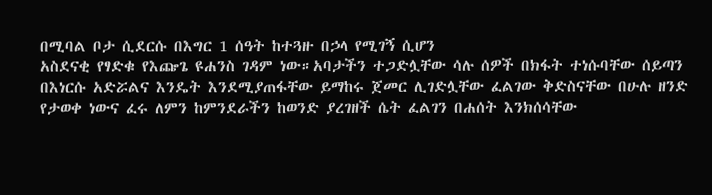በሚባል ቦታ ሲደርሱ በእግር 1 ሰዓት ከተጓዙ በኃላ የሚገኝ ሲሆን
አስደናቂ የፃድቁ የእጬጌ ዩሐንስ ገዳም ነው።አባታችን ተጋድሏቸው ሳሉ ሰዎች በክፋት ተነሱባቸው ሰይጣን በእነርሱ አድሯልና እንዴት እንደሚያጠፋቸው ይማከሩ ጀመር ሊገድሏቸው ፈልገው ቅድስናቸው በሁሉ ዘንድ
የታወቀ ነውና ፈሩ ለምን ከምንደራችን ከወንድ ያረገዘች ሴት ፈልገን በሐሰት እንክሰሳቸው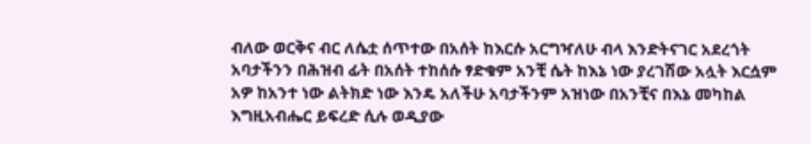ብለው ወርቅና ብር ለሴቷ ሰጥተው በአሰት ከእርሱ አርግዣለሁ ብላ እንድትናገር አደረጎት አባታችንን በሕዝብ ፊት በአሰት ተከሰሱ ፃድቁም አንቺ ሴት ከእኔ ነው ያረገሽው አሏት እርሷም አዎ ከአንተ ነው ልትክድ ነው እንዴ አለችሁ አባታችንም አዝነው በአንቺና በእኔ መካከል እግዚአብሔር ይፍረድ ሲሉ ወዲያው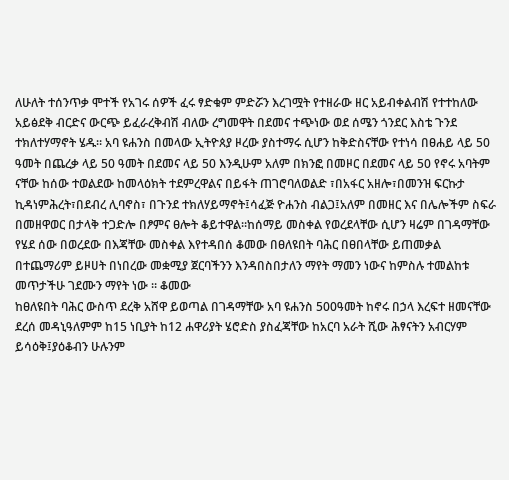ለሁለት ተሰንጥቃ ሞተች የአገሩ ሰዎች ፈሩ ፃድቁም ምድሯን እረገሟት የተዘራው ዘር አይብቀልብሽ የተተከለው አይፅደቅ ብርድና ውርጭ ይፈራረቅብሽ ብለው ረግመዋት በደመና ተጭነው ወደ ሰሜን ጎንደር እስቴ ጉንደ ተክለተሃማኖት ሄዱ። አባ ዩሐንስ በመላው ኢትዮጰያ ዞረው ያስተማሩ ሲሆን ከቅድስናቸው የተነሳ በፀሐይ ላይ 50 ዓመት በጨረቃ ላይ 50 ዓመት በደመና ላይ 50 እንዲሁም አለም በክንፎ በመዞር በደመና ላይ 50 የኖሩ አባትም ናቸው ከሰው ተወልደው ከመላዕክት ተደምረዋልና በይፋት ጠገሮባለወልድ ፣በአፋር አዘሎ፣በመንዝ ፍርኩታ ኪዳነምሕረት፣በደብረ ሊባኖስ፣ በጉንደ ተክለሃይማኖት፤ሳፈጅ ዮሐንስ ብልጋ፤አለም በመዘር እና በሌሎችም ስፍራ በመዘዋወር በታላቅ ተጋድሎ በፆምና ፀሎት ቆይተዋል።ከሰማይ መስቀል የወረደላቸው ሲሆን ዛሬም በገዳማቸው የሄደ ሰው በወረደው በእጃቸው መስቀል እየተዳበሰ ቆመው በፀለዩበት ባሕር በፀበላቸው ይጠመቃል በተጨማሪም ይዞሀት በነበረው መቋሚያ ጀርባችንን እንዳበስበታለን ማየት ማመን ነውና ከምስሉ ተመልከቱ መጥታችሁ ገደሙን ማየት ነው ። ቆመው
ከፀለዩበት ባሕር ውስጥ ደረቅ አሸዋ ይወጣል በገዳማቸው አባ ዩሐንስ 500ዓመት ከኖሩ በኃላ እረፍተ ዘመናቸው ደረሰ መዳኒዓለምም ከ15 ነቢያት ከ12 ሐዋሪያት ሄሮድስ ያስፈጃቸው ከአርባ አራት ሺው ሕፃናትን አብርሃም ይሳዕቅ፤ያዕቆብን ሁሉንም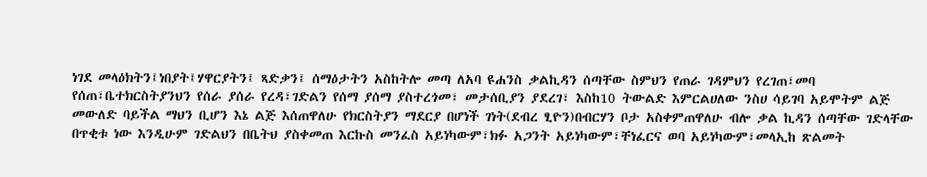ነገደ መላዕክትን፤ነበያት፤ሃዋርያትን፤ ጻድቃን፤ ሰማዕታትን አስከትሎ መጣ ለአባ ዩሐንስ ቃልኪዳን ሰጣቸው ስምህን የጠራ ገዳምህን የረገጠ፣መባ የሰጠ፣ቤተክርስትያንህን የሰራ ያሰራ የረዳ፣ገድልን የሰማ ያሰማ ያስተረጎመ፣ መታሰቢያን ያደረገ፣ እስከ10 ትውልድ እምርልሀለው ንስሀ ሳይገባ አይሞትም ልጅ መውለድ ባይችል ማህን ቢሆን እኔ ልጅ እሰጠዋለሁ የክርስትያን ማደርያ በሆነች ገነት(ደብረ ፂዮን)በብርሃን ቦታ አስቀምጠዋለሁ ብሎ ቃል ኪዳን ሰጣቸው ገድላቸው በጥቂቱ ነው እንዲሁም ገድልህን በቤትህ ያስቀመጠ እርኩስ መንፈስ አይነካውም፣ክፉ አጋንት አይነካውም፣ቸነፈርና ወባ አይነካውም፣መላኢከ ጽልመት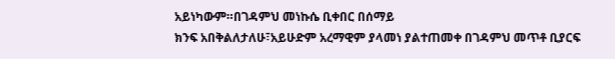አይነካውም።በገዳምህ መነኩሴ ቢቀበር በሰማይ
ክንፍ አበቅልለታለሁ፣አይሁድም አረማዊም ያላመነ ያልተጠመቀ በገዳምህ መጥቶ ቢያርፍ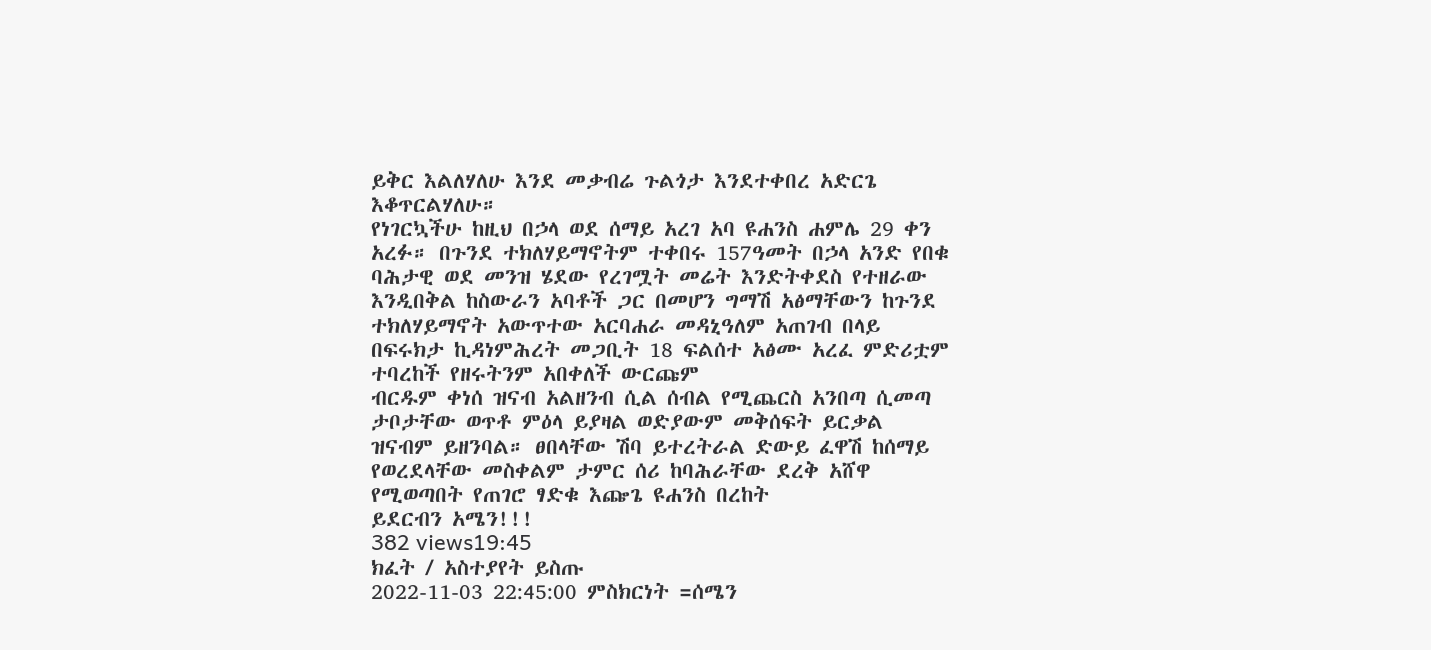ይቅር እልለሃለሁ እንደ መቃብሬ ጉልጎታ እንደተቀበረ አድርጌ እቆጥርልሃለሁ።
የነገርኳችሁ ከዚህ በኃላ ወደ ሰማይ አረገ አባ ዩሐንስ ሐምሌ 29 ቀን አረፉ። በጉንደ ተክለሃይማኖትም ተቀበሩ 157ዓመት በኃላ አንድ የበቁ ባሕታዊ ወደ መንዝ ሄደው የረገሟት መሬት እንድትቀደስ የተዘራው እንዲበቅል ከስውራን አባቶች ጋር በመሆን ግማሽ አፅማቸውን ከጉንደ ተክለሃይማኖት አውጥተው አርባሐራ መዳኒዓለም አጠገብ በላይ በፍሩክታ ኪዳነምሕረት መጋቢት 18 ፍልሰተ አፅሙ አረፈ ምድሪቷም ተባረከች የዘሩትንም አበቀለች ውርጩም
ብርዱም ቀነሰ ዝናብ አልዘንብ ሲል ሰብል የሚጨርስ አንበጣ ሲመጣ ታቦታቸው ወጥቶ ምዕላ ይያዛል ወድያውም መቅሰፍት ይርቃል ዝናብም ይዘንባል። ፀበላቸው ሽባ ይተረትራል ድውይ ፈዋሽ ከሰማይ የወረደላቸው መስቀልም ታምር ሰሪ ከባሕራቸው ደረቅ አሸዋ የሚወጣበት የጠገሮ ፃድቁ እጬጌ ዩሐንስ በረከት
ይደርብን አሜን!!!
382 views19:45
ክፈት / አስተያየት ይስጡ
2022-11-03 22:45:00 ምስክርነት =ሰሜን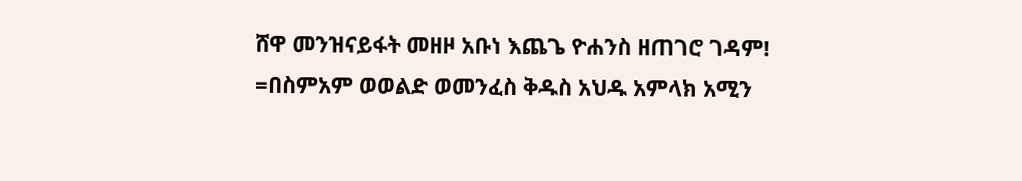ሸዋ መንዝናይፋት መዘዞ አቡነ እጨጌ ዮሐንስ ዘጠገሮ ገዳም!
=በስምአም ወወልድ ወመንፈስ ቅዱስ አህዱ አምላክ አሚን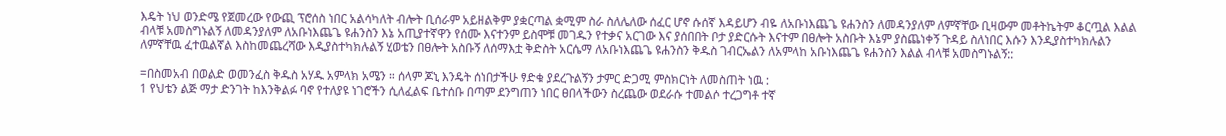እዴት ነህ ወንድሜ የጀመረው የውጪ ፕሮሰስ ነበር አልሳካለት ብሎት ቢሰራም አይዘልቅም ያቋርጣል ቋሚም ስራ ስለሌለው ሰፈር ሆኖ ሱሰኛ እዳይሆን ብዬ ለአቡነእጨጌ ዩሐንስን ለመዳንያለም ለምኛቸው ቢዛውም መቶትኬትም ቆርጧል እልል ብላቹ አመስግኑልኝ ለመዳንያለም ለአቡነእጨጌ ዩሐንስን እኔ አጢያተኛዋን የሰሙ እናተንም ይስሞቹ መገዱን የተቃና አርገው እና ያሰበበት ቦታ ያድርሱት እናተም በፀሎት አስቡት እኔም ያስጨነቀኝ ጉዳይ ስለነበር እሱን እንዲያስተካክሉልን ለምኛቸዉ ፈተዉልኛል እስከመጨረሻው እዲያስተካክሉልኝ ሂወቴን በፀሎት አስቡኝ ለሰማእቷ ቅድስት አርሴማ ለአቡነእጨጌ ዩሐንስን ቅዱስ ገብርኤልን ለአምላከ አቡነእጨጌ ዩሐንስን እልል ብላቹ አመስግኑልኝ::

=በስመአብ በወልድ ወመንፈስ ቅዱስ አሃዱ አምላክ አሜን ። ሰላም ጆኒ እንዴት ሰነበታችሁ ፃድቁ ያደረጉልኝን ታምር ድጋሚ ምስክርነት ለመስጠት ነዉ :
1 የህቴን ልጅ ማታ ድንገት ከእንቅልፉ ባኖ የተለያዩ ነገሮችን ሲለፈልፍ ቤተሰቡ በጣም ደንግጠን ነበር ፀበላችውን ስረጨው ወደራሱ ተመልሶ ተረጋግቶ ተኛ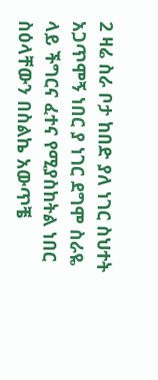2 ዛሬ ስራ ቦታ ከበድ ያለ ነገር ስህተት አጋጥሞኝ ነበር ያ ነገር ደግሞ ስራዬ ላይ ችግርና ፈተና የሚያስከትል ነበር ስዕላቸውን በስልኬ አውጥቼ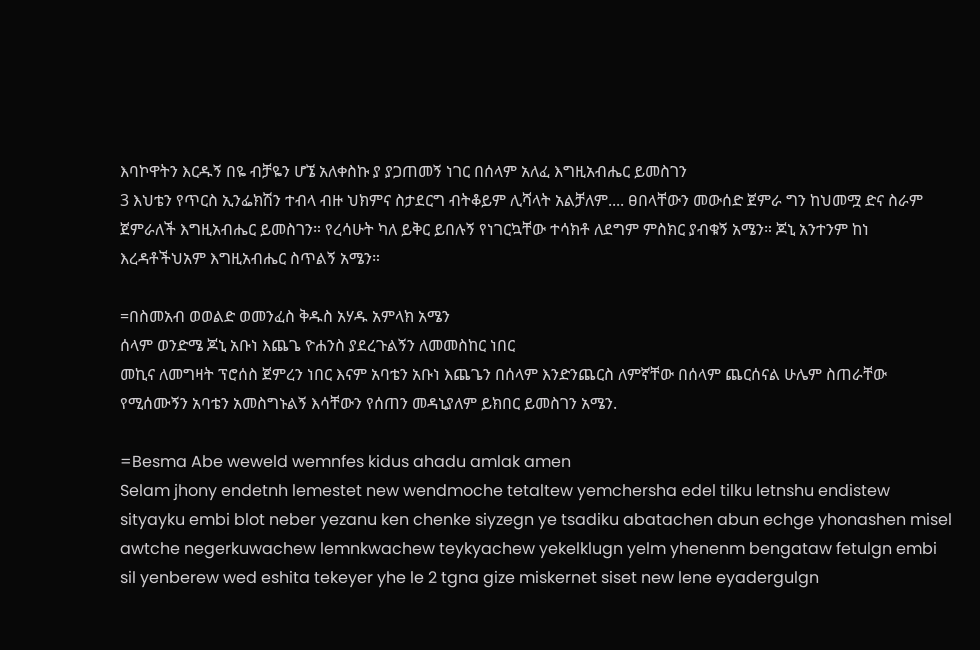እባኮዋትን እርዱኝ በዬ ብቻዬን ሆኜ አለቀስኩ ያ ያጋጠመኝ ነገር በሰላም አለፈ እግዚአብሔር ይመስገን
3 እህቴን የጥርስ ኢንፌክሽን ተብላ ብዙ ህክምና ስታደርግ ብትቆይም ሊሻላት አልቻለም.... ፀበላቸውን መውሰድ ጀምራ ግን ከህመሟ ድና ስራም ጀምራለች እግዚአብሔር ይመስገን። የረሳሁት ካለ ይቅር ይበሉኝ የነገርኳቸው ተሳክቶ ለደግም ምስክር ያብቁኝ አሜን። ጆኒ አንተንም ከነ እረዳቶችህአም እግዚአብሔር ስጥልኝ አሜን።

=በስመአብ ወወልድ ወመንፈስ ቅዱስ አሃዱ አምላክ አሜን
ሰላም ወንድሜ ጆኒ አቡነ እጨጌ ዮሐንስ ያደረጉልኝን ለመመስከር ነበር
መኪና ለመግዛት ፕሮሰስ ጀምረን ነበር እናም አባቴን አቡነ እጨጌን በሰላም እንድንጨርስ ለምኛቸው በሰላም ጨርሰናል ሁሌም ስጠራቸው የሚሰሙኝን አባቴን አመስግኑልኝ እሳቸውን የሰጠን መዳኒያለም ይክበር ይመስገን አሜን.

=Besma Abe weweld wemnfes kidus ahadu amlak amen
Selam jhony endetnh lemestet new wendmoche tetaltew yemchersha edel tilku letnshu endistew sityayku embi blot neber yezanu ken chenke siyzegn ye tsadiku abatachen abun echge yhonashen misel awtche negerkuwachew lemnkwachew teykyachew yekelklugn yelm yhenenm bengataw fetulgn embi sil yenberew wed eshita tekeyer yhe le 2 tgna gize miskernet siset new lene eyadergulgn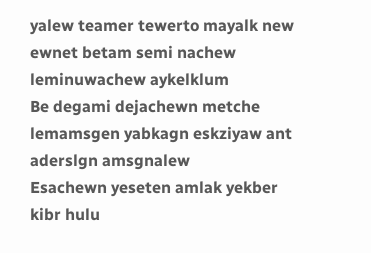yalew teamer tewerto mayalk new ewnet betam semi nachew leminuwachew aykelklum
Be degami dejachewn metche lemamsgen yabkagn eskziyaw ant aderslgn amsgnalew
Esachewn yeseten amlak yekber kibr hulu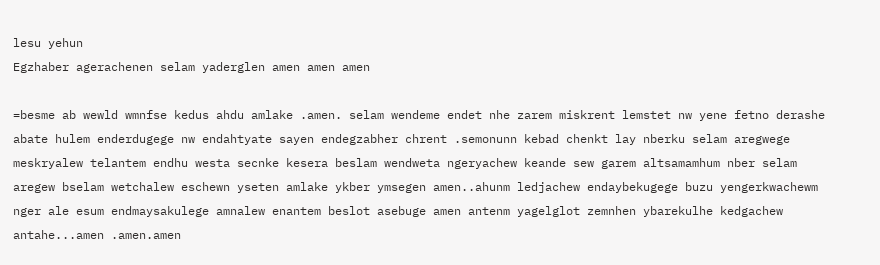lesu yehun
Egzhaber agerachenen selam yaderglen amen amen amen

=besme ab wewld wmnfse kedus ahdu amlake .amen. selam wendeme endet nhe zarem miskrent lemstet nw yene fetno derashe abate hulem enderdugege nw endahtyate sayen endegzabher chrent .semonunn kebad chenkt lay nberku selam aregwege meskryalew telantem endhu westa secnke kesera beslam wendweta ngeryachew keande sew garem altsamamhum nber selam aregew bselam wetchalew eschewn yseten amlake ykber ymsegen amen..ahunm ledjachew endaybekugege buzu yengerkwachewm nger ale esum endmaysakulege amnalew enantem beslot asebuge amen antenm yagelglot zemnhen ybarekulhe kedgachew antahe...amen .amen.amen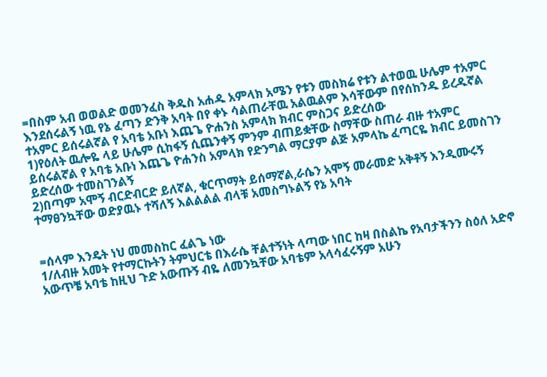=በስም አብ ወወልድ ወመንፈስ ቅዱስ አሐዱ አምላክ አሜን የቱን መስክሬ የቱን ልተወዉ ሁሌም ተአምር እንደሰሩልኝ ነዉ የኔ ፈጣን ድንቅ አባት በየ ቀኑ ሳልጠራቸዉ አልዉልም እሳቸውም በየሰከንዱ ይረዱኛል ተአምር ይሰሩልኛል የ አባቴ አቡነ እጨጌ ዮሐንስ አምላክ ክብር ምስጋና ይድረሰው
1)የዕለት ዉሎዬ ላይ ሁሌም ሲከፋኝ ሲጨንቀኝ ምንም ብጠይቋቸው ስማቸው ስጠራ ብዙ ተአምር ይሰሩልኛል የ አባቴ አቡነ እጨጌ ዮሐንስ አምላክ የድንግል ማርያም ልጅ አምላኬ ፈጣርዬ ክብር ይመስገን ይድረሰው ተመስገንልኝ
2)በጣም አሞኝ ብርድብርድ ይለኛል, ቁርጥማት ይሰማኛል,ራሴን አሞኝ መራመድ አቅቶኝ እንዲሙሩኝ ተማፀንኳቸው ወድያዉኑ ተሻለኝ እልልልል ብላቹ አመስግኑልኝ የኔ አባት


=ሰላም እንዴት ነህ መመስከር ፈልጌ ነው
1/ለብዙ አመት የተማርኩትን ትምህርቴ በእራሴ ቸልተኝነት ላጣው ነበር ከዛ በስልኬ የአባታችንን ስዕለ አድኖ አውጥቼ አባቴ ከዚህ ጉድ አውጡኝ ብዬ ለመንኳቸው አባቴም አላሳፈሩኝም አሁን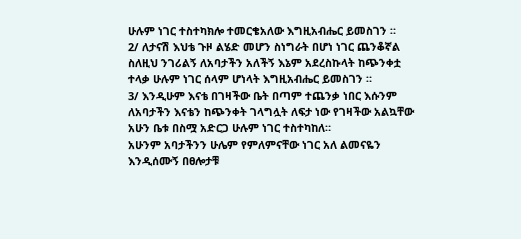ሁሉም ነገር ተስተካክሎ ተመርቄአለው እግዚአብሔር ይመስገን ።
2/ ለታናሽ እህቴ ጉዞ ልሄድ መሆን ስነግራት በሆነ ነገር ጨንቆኛል ስለዚህ ንገሪልኝ ለአባታችን አለችኝ እኔም አደረስኩላት ከጭንቀቷ ተላቃ ሁሉም ነገር ሰላም ሆነላት እግዚአብሔር ይመስገን ።
3/ እንዲሁም እናቴ በገዛችው ቤት በጣም ተጨንቃ ነበር እሱንም ለአባታችን እናቴን ከጭንቀት ገላግሏት ለፍታ ነው የገዛችው አልኳቸው አሁን ቤቱ በስሟ አድርጋ ሁሉም ነገር ተስተካከለ።
አሁንም አባታችንን ሁሌም የምለምናቸው ነገር አለ ልመናዬን እንዲሰሙኝ በፀሎታቹ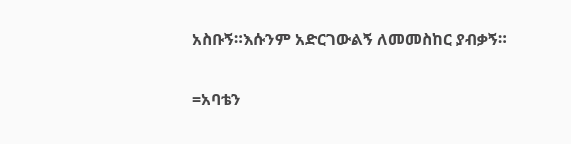አስቡኝ።እሱንም አድርገውልኝ ለመመስከር ያብቃኝ።

=አባቴን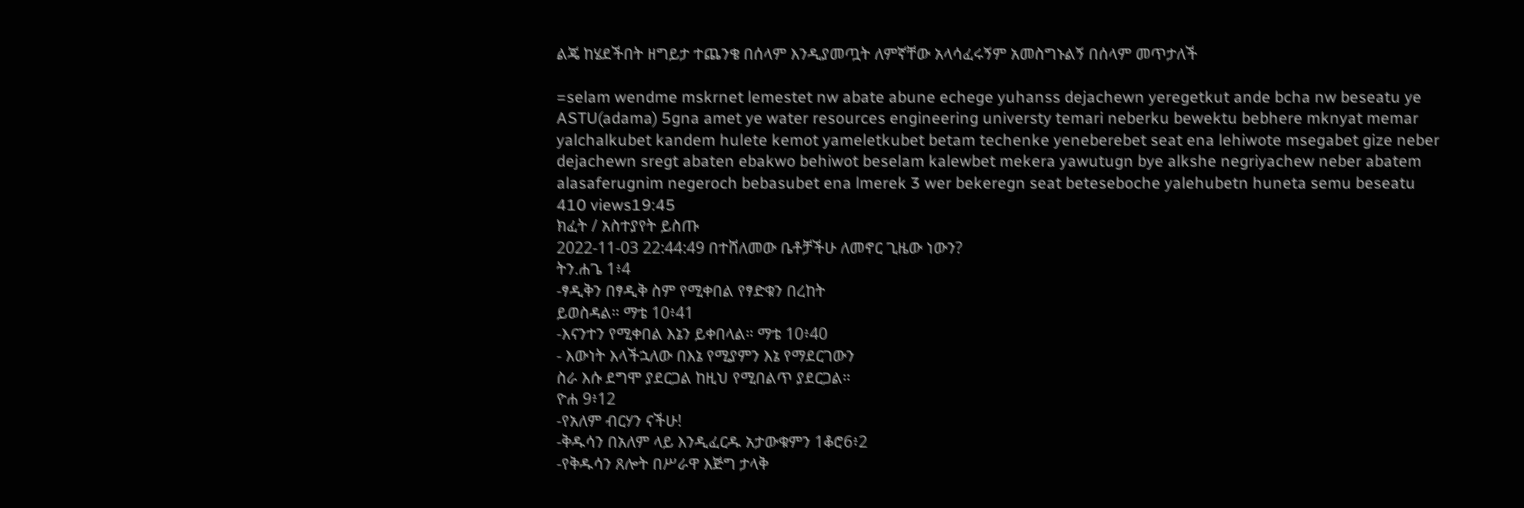ልጄ ከሄደችበት ዘግይታ ተጨንቄ በሰላም እንዲያመጧት ለምኛቸው አላሳፈሩኝም አመስግኑልኝ በሰላም መጥታለች

=selam wendme mskrnet lemestet nw abate abune echege yuhanss dejachewn yeregetkut ande bcha nw beseatu ye ASTU(adama) 5gna amet ye water resources engineering universty temari neberku bewektu bebhere mknyat memar yalchalkubet kandem hulete kemot yameletkubet betam techenke yeneberebet seat ena lehiwote msegabet gize neber dejachewn sregt abaten ebakwo behiwot beselam kalewbet mekera yawutugn bye alkshe negriyachew neber abatem alasaferugnim negeroch bebasubet ena lmerek 3 wer bekeregn seat beteseboche yalehubetn huneta semu beseatu
410 views19:45
ክፈት / አስተያየት ይስጡ
2022-11-03 22:44:49 በተሸለመው ቤቶቻችሁ ለመኖር ጊዜው ነውን?
ትን.ሐጌ 1፥4
-ፃዲቅን በፃዲቅ ስም የሚቀበል የፃድቁን በረከት
ይወስዳል። ማቴ 10፥41
-እናንተን የሚቀበል እኔን ይቀበላል። ማቴ 10፥40
- እውነት እላችኋለው በእኔ የሚያምን እኔ የማደርገውን
ስራ እሱ ደግሞ ያደርጋል ከዚህ የሚበልጥ ያደርጋል።
ዮሐ 9፥12
-የአለም ብርሃን ናችሁ!
-ቅዱሳን በአለም ላይ እንዲፈርዱ አታውቁምን 1ቆሮ6፥2
-የቅዱሳን ጸሎት በሥራዋ እጅግ ታላቅ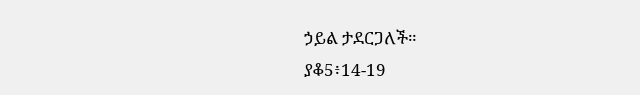ኃይል ታደርጋለች።
ያቆ5፥14-19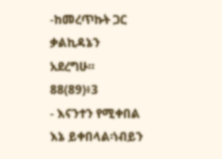-ከመረጥኩት ጋር ቃልኪዳኔን አደረግሁ። 88(89)፥3
- እናንተን የሚቀበል እኔ ይቀበላል፡ነብይን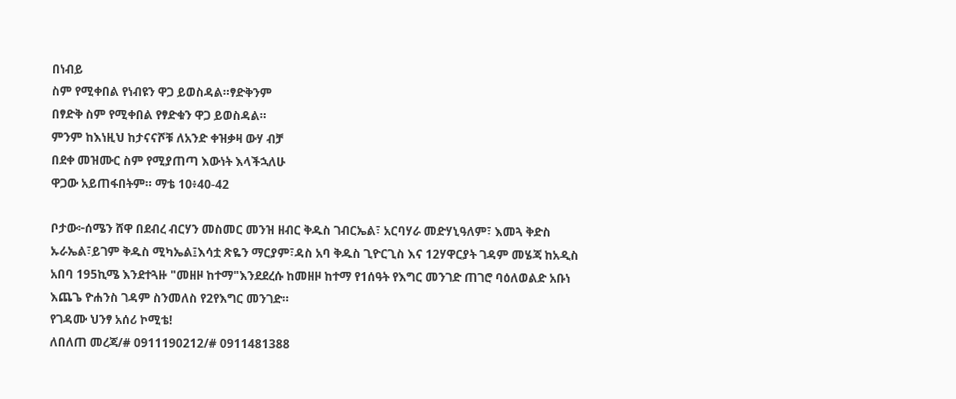በነብይ
ስም የሚቀበል የነብዩን ዋጋ ይወስዳል።ፃድቅንም
በፃድቅ ስም የሚቀበል የፃድቁን ዋጋ ይወስዳል።
ምንም ከእነዚህ ከታናናሾቹ ለአንድ ቀዝቃዛ ውሃ ብቻ
በደቀ መዝሙር ስም የሚያጠጣ እውነት እላችኋለሁ
ዋጋው አይጠፋበትም። ማቴ 10፥40-42

ቦታው፦ሰሜን ሸዋ በደብረ ብርሃን መስመር መንዝ ዘብር ቅዱስ ገብርኤል፣ አርባሃራ መድሃኒዓለም፣ እመጓ ቅድስ ኡራኤል፣ይገም ቅዱስ ሚካኤል፤እሳቷ ጽዬን ማርያም፣ዳስ አባ ቅዱስ ጊዮርጊስ እና 12ሃዋርያት ገዳም መሄጃ ከአዲስ አበባ 195ኪሜ እንደተጓዙ "መዘዞ ከተማ"እንደደረሱ ከመዘዞ ከተማ የ1ሰዓት የእግር መንገድ ጠገሮ ባዕለወልድ አቡነ እጨጌ ዮሐንስ ገዳም ስንመለስ የ2የእግር መንገድ።
የገዳሙ ህንፃ አሰሪ ኮሚቴ!
ለበለጠ መረጃ/# 0911190212/# 0911481388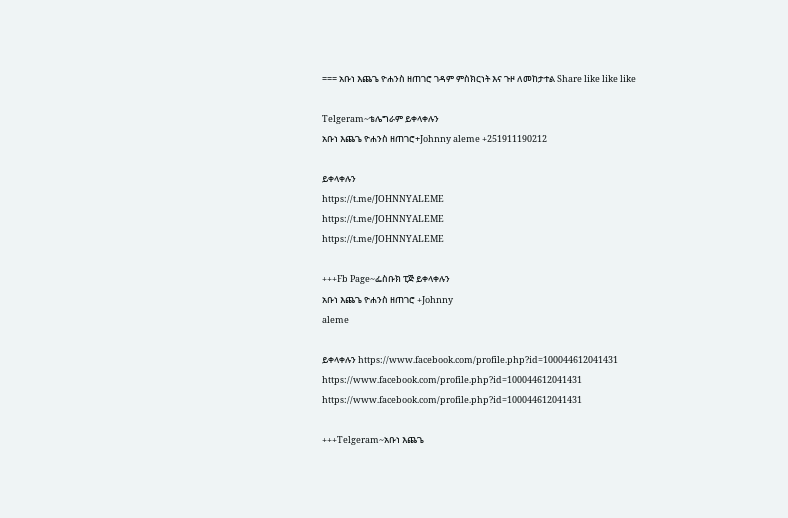=== አቡነ እጨጌ ዮሐንስ ዘጠገሮ ገዳም ምስክርነት እና ጉዞ ለመከታተል Share like like like

Telgeram~ቴሌግራም ይቀላቀሉን
አቡነ እጨጌ ዮሐንስ ዘጠገሮ+Johnny aleme +251911190212

ይቀላቀሉን
https://t.me/JOHNNYALEME
https://t.me/JOHNNYALEME
https://t.me/JOHNNYALEME

+++Fb Page~ፌስቡክ ፒጅ ይቀላቀሉን
አቡነ እጨጌ ዮሐንስ ዘጠገሮ +Johnny
aleme

ይቀላቀሉን https://www.facebook.com/profile.php?id=100044612041431
https://www.facebook.com/profile.php?id=100044612041431
https://www.facebook.com/profile.php?id=100044612041431

+++Telgeram~አቡነ እጨጌ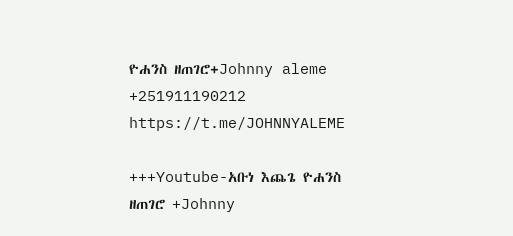ዮሐንስ ዘጠገሮ+Johnny aleme +251911190212
https://t.me/JOHNNYALEME

+++Youtube-አቡነ እጨጌ ዮሐንስ ዘጠገሮ +Johnny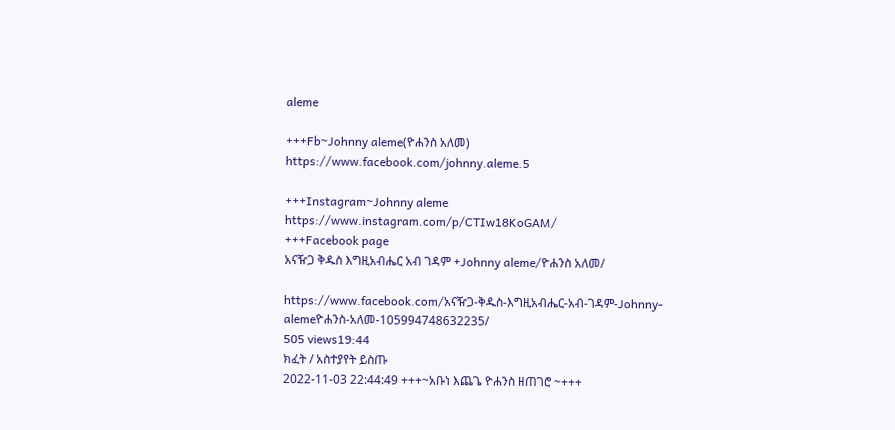aleme

+++Fb~Johnny aleme(ዮሐንስ አለመ)
https://www.facebook.com/johnny.aleme.5

+++Instagram~Johnny aleme
https://www.instagram.com/p/CTIw18KoGAM/
+++Facebook page
አናዥጋ ቅዱስ እግዚአብሔር አብ ገዳም +Johnny aleme/ዮሐንስ አለመ/

https://www.facebook.com/አናዥጋ-ቅዱስ-እግዚአብሔር-አብ-ገዳም-Johnny-alemeዮሐንስ-አለመ-105994748632235/
505 views19:44
ክፈት / አስተያየት ይስጡ
2022-11-03 22:44:49 +++~አቡነ እጨጌ ዮሐንስ ዘጠገሮ ~+++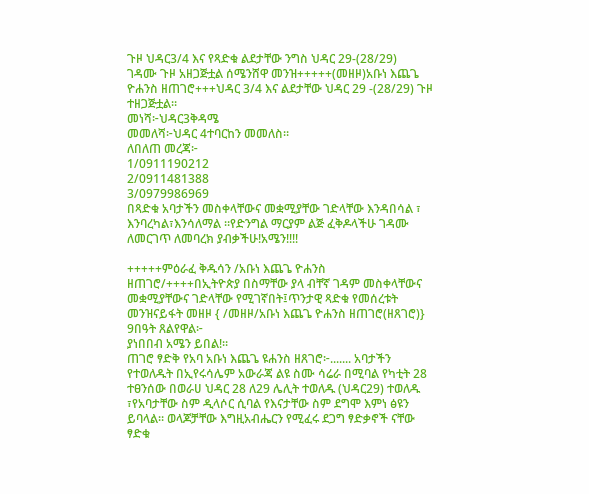ጉዞ ህዳር3/4 እና የጻድቁ ልደታቸው ንግስ ህዳር 29-(28/29)
ገዳሙ ጉዞ አዘጋጅቷል ሰሜንሸዋ መንዝ+++++(መዘዞ)አቡነ እጨጌ ዮሐንስ ዘጠገሮ+++ህዳር 3/4 እና ልደታቸው ህዳር 29 -(28/29) ጉዞ ተዘጋጅቷል።
መነሻ፦ህዳር3ቅዳሜ
መመለሻ፦ህዳር 4ተባርከን መመለስ።
ለበለጠ መረጃ፦
1/0911190212
2/0911481388
3/0979986969
በጻድቁ አባታችን መስቀላቸውና መቋሚያቸው ገድላቸው እንዳበሳል ፣ እንባረካል፣እንሳለማል ።የድንግል ማርያም ልጅ ፈቅዶላችሁ ገዳሙ ለመርገጥ ለመባረክ ያብቃችሁ!አሜን!!!!

+++++ምዕራፈ ቅዱሳን /አቡነ እጨጌ ዮሐንስ ዘጠገሮ/++++በኢትዮጵያ በስማቸው ያላ ብቸኛ ገዳም መስቀላቸውና መቋሚያቸውና ገድላቸው የሚገኛበት፤ጥንታዊ ጻድቁ የመሰረቱት መንዝናይፋት መዘዞ { /መዘዞ/አቡነ እጨጌ ዮሐንስ ዘጠገሮ(ዘጸገሮ)} 9በዓት ጸልየዋል፦
ያነበበብ አሜን ይበል!።
ጠገሮ ፃድቅ የአባ አቡነ እጨጌ ዩሐንስ ዘጸገሮ፦....... አባታችን የተወለዱት በኢየሩሳሌም አውራጃ ልዩ ስሙ ሳሬራ በሚባል የካቲት 28 ተፀንሰው በወራሀ ህዳር 28 ለ29 ሌሊት ተወለዱ (ህዳር29) ተወለዱ ፣የአባታቸው ስም ዲላሶር ሲባል የእናታቸው ስም ደግሞ እምነ ፅዩን ይባላል። ወላጆቻቸው እግዚአብሔርን የሚፈሩ ደጋግ ፃድቃኖች ናቸው ፃድቁ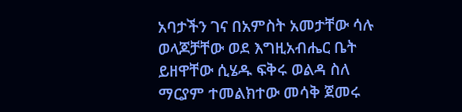አባታችን ገና በአምስት አመታቸው ሳሉ
ወላጆቻቸው ወደ እግዚአብሔር ቤት ይዘዋቸው ሲሄዱ ፍቅሩ ወልዳ ስለ ማርያም ተመልክተው መሳቅ ጀመሩ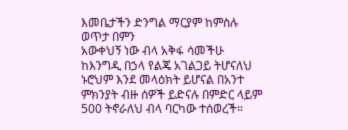እመቤታችን ድንግል ማርያም ከምስሉ ወጥታ በምን
አውቀህኝ ነው ብላ አቅፋ ሳመችሁ ከእንግዲ በኃላ የልጄ አገልጋይ ትሆናለህ ኑሮህም እንደ መላዕክት ይሆናል በአንተ ምክንያት ብዙ ሰዎች ይድናሉ በምድር ላይም 500 ትኖራለህ ብላ ባርካው ተሰወረች።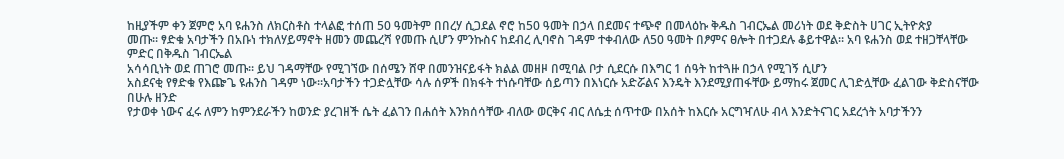ከዚያችም ቀን ጀምሮ አባ ዩሐንስ ለክርስቶስ ተላልፎ ተሰጠ 50 ዓመትም በበረሃ ሲጋደል ኖሮ ከ50 ዓመት በኃላ በደመና ተጭኖ በመላዕኩ ቅዱስ ገብርኤል መሪነት ወደ ቅድስት ሀገር ኢትዮጵያ
መጡ። ፃድቁ አባታችን በአቡነ ተክለሃይማኖት ዘመን መጨረሻ የመጡ ሲሆን ምንኩስና ከደብረ ሊባኖስ ገዳም ተቀብለው ለ50 ዓመት በፆምና ፀሎት በተጋደሉ ቆይተዋል። አባ ዩሐንስ ወደ ተዘጋቸላቸው ምድር በቅዱስ ገብርኤል
አሳሳቢነት ወደ ጠገሮ መጡ። ይህ ገዳማቸው የሚገኘው በሰሜን ሸዋ በመንዝናይፋት ክልል መዘዞ በሚባል ቦታ ሲደርሱ በእግር 1 ሰዓት ከተጓዙ በኃላ የሚገኝ ሲሆን
አስደናቂ የፃድቁ የእጬጌ ዩሐንስ ገዳም ነው።አባታችን ተጋድሏቸው ሳሉ ሰዎች በክፋት ተነሱባቸው ሰይጣን በእነርሱ አድሯልና እንዴት እንደሚያጠፋቸው ይማከሩ ጀመር ሊገድሏቸው ፈልገው ቅድስናቸው በሁሉ ዘንድ
የታወቀ ነውና ፈሩ ለምን ከምንደራችን ከወንድ ያረገዘች ሴት ፈልገን በሐሰት እንክሰሳቸው ብለው ወርቅና ብር ለሴቷ ሰጥተው በአሰት ከእርሱ አርግዣለሁ ብላ እንድትናገር አደረጎት አባታችንን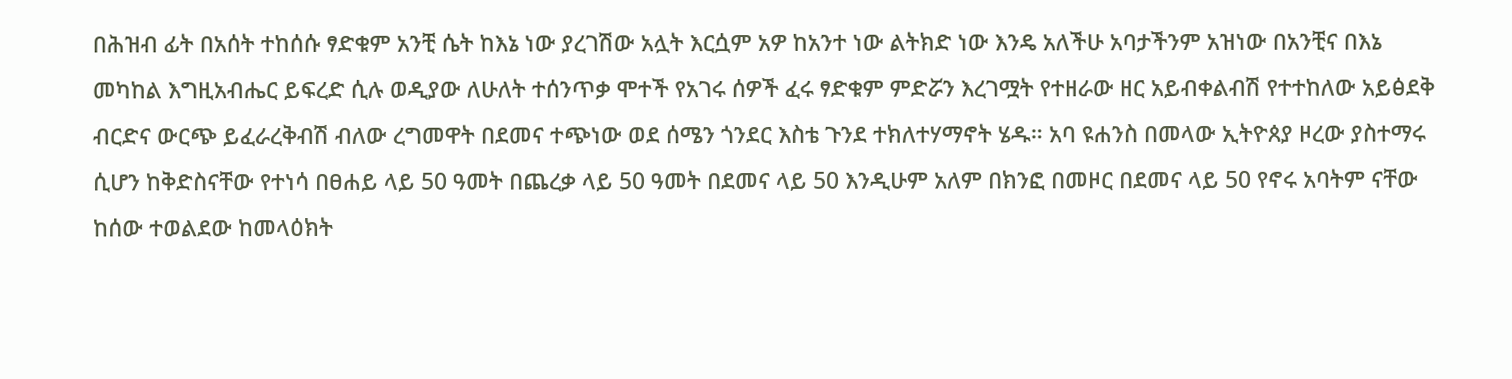በሕዝብ ፊት በአሰት ተከሰሱ ፃድቁም አንቺ ሴት ከእኔ ነው ያረገሽው አሏት እርሷም አዎ ከአንተ ነው ልትክድ ነው እንዴ አለችሁ አባታችንም አዝነው በአንቺና በእኔ መካከል እግዚአብሔር ይፍረድ ሲሉ ወዲያው ለሁለት ተሰንጥቃ ሞተች የአገሩ ሰዎች ፈሩ ፃድቁም ምድሯን እረገሟት የተዘራው ዘር አይብቀልብሽ የተተከለው አይፅደቅ ብርድና ውርጭ ይፈራረቅብሽ ብለው ረግመዋት በደመና ተጭነው ወደ ሰሜን ጎንደር እስቴ ጉንደ ተክለተሃማኖት ሄዱ። አባ ዩሐንስ በመላው ኢትዮጰያ ዞረው ያስተማሩ ሲሆን ከቅድስናቸው የተነሳ በፀሐይ ላይ 50 ዓመት በጨረቃ ላይ 50 ዓመት በደመና ላይ 50 እንዲሁም አለም በክንፎ በመዞር በደመና ላይ 50 የኖሩ አባትም ናቸው ከሰው ተወልደው ከመላዕክት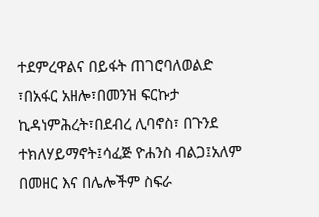ተደምረዋልና በይፋት ጠገሮባለወልድ ፣በአፋር አዘሎ፣በመንዝ ፍርኩታ ኪዳነምሕረት፣በደብረ ሊባኖስ፣ በጉንደ ተክለሃይማኖት፤ሳፈጅ ዮሐንስ ብልጋ፤አለም በመዘር እና በሌሎችም ስፍራ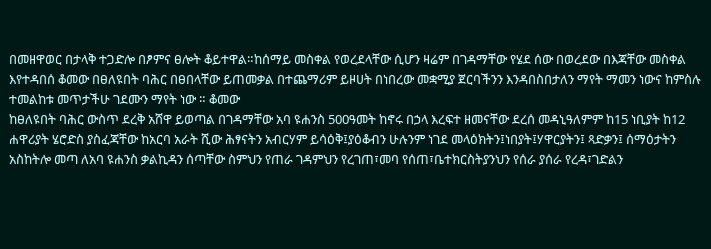በመዘዋወር በታላቅ ተጋድሎ በፆምና ፀሎት ቆይተዋል።ከሰማይ መስቀል የወረደላቸው ሲሆን ዛሬም በገዳማቸው የሄደ ሰው በወረደው በእጃቸው መስቀል እየተዳበሰ ቆመው በፀለዩበት ባሕር በፀበላቸው ይጠመቃል በተጨማሪም ይዞሀት በነበረው መቋሚያ ጀርባችንን እንዳበስበታለን ማየት ማመን ነውና ከምስሉ ተመልከቱ መጥታችሁ ገደሙን ማየት ነው ። ቆመው
ከፀለዩበት ባሕር ውስጥ ደረቅ አሸዋ ይወጣል በገዳማቸው አባ ዩሐንስ 500ዓመት ከኖሩ በኃላ እረፍተ ዘመናቸው ደረሰ መዳኒዓለምም ከ15 ነቢያት ከ12 ሐዋሪያት ሄሮድስ ያስፈጃቸው ከአርባ አራት ሺው ሕፃናትን አብርሃም ይሳዕቅ፤ያዕቆብን ሁሉንም ነገደ መላዕክትን፤ነበያት፤ሃዋርያትን፤ ጻድቃን፤ ሰማዕታትን አስከትሎ መጣ ለአባ ዩሐንስ ቃልኪዳን ሰጣቸው ስምህን የጠራ ገዳምህን የረገጠ፣መባ የሰጠ፣ቤተክርስትያንህን የሰራ ያሰራ የረዳ፣ገድልን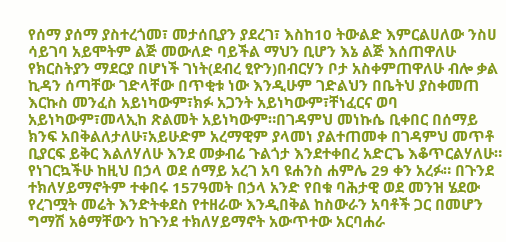የሰማ ያሰማ ያስተረጎመ፣ መታሰቢያን ያደረገ፣ እስከ10 ትውልድ እምርልሀለው ንስሀ ሳይገባ አይሞትም ልጅ መውለድ ባይችል ማህን ቢሆን እኔ ልጅ እሰጠዋለሁ የክርስትያን ማደርያ በሆነች ገነት(ደብረ ፂዮን)በብርሃን ቦታ አስቀምጠዋለሁ ብሎ ቃል ኪዳን ሰጣቸው ገድላቸው በጥቂቱ ነው እንዲሁም ገድልህን በቤትህ ያስቀመጠ እርኩስ መንፈስ አይነካውም፣ክፉ አጋንት አይነካውም፣ቸነፈርና ወባ አይነካውም፣መላኢከ ጽልመት አይነካውም።በገዳምህ መነኩሴ ቢቀበር በሰማይ
ክንፍ አበቅልለታለሁ፣አይሁድም አረማዊም ያላመነ ያልተጠመቀ በገዳምህ መጥቶ ቢያርፍ ይቅር እልለሃለሁ እንደ መቃብሬ ጉልጎታ እንደተቀበረ አድርጌ እቆጥርልሃለሁ።
የነገርኳችሁ ከዚህ በኃላ ወደ ሰማይ አረገ አባ ዩሐንስ ሐምሌ 29 ቀን አረፉ። በጉንደ ተክለሃይማኖትም ተቀበሩ 157ዓመት በኃላ አንድ የበቁ ባሕታዊ ወደ መንዝ ሄደው የረገሟት መሬት እንድትቀደስ የተዘራው እንዲበቅል ከስውራን አባቶች ጋር በመሆን ግማሽ አፅማቸውን ከጉንደ ተክለሃይማኖት አውጥተው አርባሐራ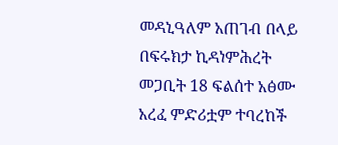መዳኒዓለም አጠገብ በላይ በፍሩክታ ኪዳነምሕረት መጋቢት 18 ፍልሰተ አፅሙ አረፈ ምድሪቷም ተባረከች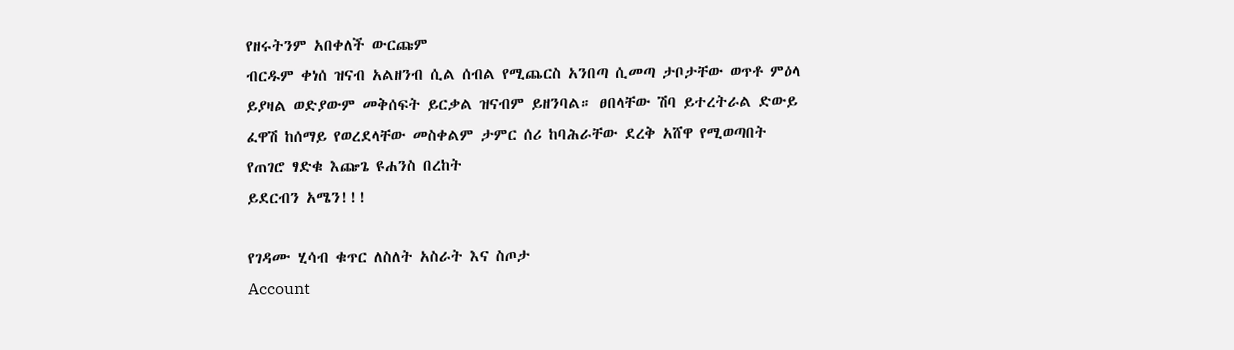የዘሩትንም አበቀለች ውርጩም
ብርዱም ቀነሰ ዝናብ አልዘንብ ሲል ሰብል የሚጨርስ አንበጣ ሲመጣ ታቦታቸው ወጥቶ ምዕላ ይያዛል ወድያውም መቅሰፍት ይርቃል ዝናብም ይዘንባል። ፀበላቸው ሽባ ይተረትራል ድውይ ፈዋሽ ከሰማይ የወረደላቸው መስቀልም ታምር ሰሪ ከባሕራቸው ደረቅ አሸዋ የሚወጣበት የጠገሮ ፃድቁ እጬጌ ዩሐንስ በረከት
ይደርብን አሜን!!!

የገዳሙ ሂሳብ ቁጥር ለስለት አስራት እና ስጦታ
Account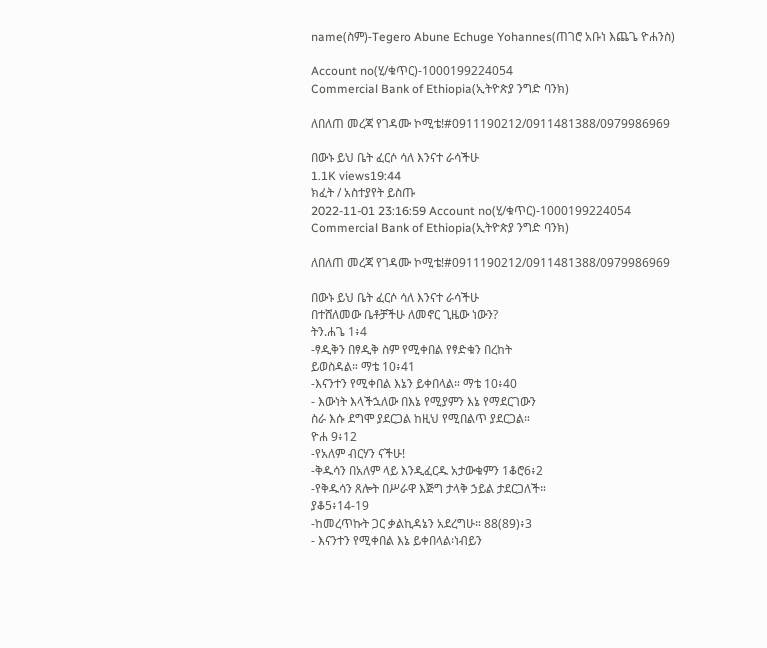name(ስም)-Tegero Abune Echuge Yohannes(ጠገሮ አቡነ እጨጌ ዮሐንስ)

Account no(ሂ/ቁጥር)-1000199224054
Commercial Bank of Ethiopia(ኢትዮጵያ ንግድ ባንክ)

ለበለጠ መረጃ የገዳሙ ኮሚቴ!#0911190212/0911481388/0979986969

በውኑ ይህ ቤት ፈርሶ ሳለ እንናተ ራሳችሁ
1.1K views19:44
ክፈት / አስተያየት ይስጡ
2022-11-01 23:16:59 Account no(ሂ/ቁጥር)-1000199224054
Commercial Bank of Ethiopia(ኢትዮጵያ ንግድ ባንክ)

ለበለጠ መረጃ የገዳሙ ኮሚቴ!#0911190212/0911481388/0979986969

በውኑ ይህ ቤት ፈርሶ ሳለ እንናተ ራሳችሁ
በተሸለመው ቤቶቻችሁ ለመኖር ጊዜው ነውን?
ትን.ሐጌ 1፥4
-ፃዲቅን በፃዲቅ ስም የሚቀበል የፃድቁን በረከት
ይወስዳል። ማቴ 10፥41
-እናንተን የሚቀበል እኔን ይቀበላል። ማቴ 10፥40
- እውነት እላችኋለው በእኔ የሚያምን እኔ የማደርገውን
ስራ እሱ ደግሞ ያደርጋል ከዚህ የሚበልጥ ያደርጋል።
ዮሐ 9፥12
-የአለም ብርሃን ናችሁ!
-ቅዱሳን በአለም ላይ እንዲፈርዱ አታውቁምን 1ቆሮ6፥2
-የቅዱሳን ጸሎት በሥራዋ እጅግ ታላቅ ኃይል ታደርጋለች።
ያቆ5፥14-19
-ከመረጥኩት ጋር ቃልኪዳኔን አደረግሁ። 88(89)፥3
- እናንተን የሚቀበል እኔ ይቀበላል፡ነብይን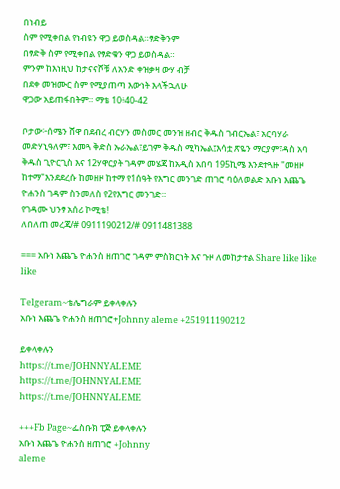በነብይ
ስም የሚቀበል የነብዩን ዋጋ ይወስዳል።ፃድቅንም
በፃድቅ ስም የሚቀበል የፃድቁን ዋጋ ይወስዳል።
ምንም ከእነዚህ ከታናናሾቹ ለአንድ ቀዝቃዛ ውሃ ብቻ
በደቀ መዝሙር ስም የሚያጠጣ እውነት እላችኋለሁ
ዋጋው አይጠፋበትም። ማቴ 10፥40-42

ቦታው፦ሰሜን ሸዋ በደብረ ብርሃን መስመር መንዝ ዘብር ቅዱስ ገብርኤል፣ አርባሃራ መድሃኒዓለም፣ እመጓ ቅድስ ኡራኤል፣ይገም ቅዱስ ሚካኤል፤እሳቷ ጽዬን ማርያም፣ዳስ አባ ቅዱስ ጊዮርጊስ እና 12ሃዋርያት ገዳም መሄጃ ከአዲስ አበባ 195ኪሜ እንደተጓዙ "መዘዞ ከተማ"እንደደረሱ ከመዘዞ ከተማ የ1ሰዓት የእግር መንገድ ጠገሮ ባዕለወልድ አቡነ እጨጌ ዮሐንስ ገዳም ስንመለስ የ2የእግር መንገድ።
የገዳሙ ህንፃ አሰሪ ኮሚቴ!
ለበለጠ መረጃ/# 0911190212/# 0911481388

=== አቡነ እጨጌ ዮሐንስ ዘጠገሮ ገዳም ምስክርነት እና ጉዞ ለመከታተል Share like like like

Telgeram~ቴሌግራም ይቀላቀሉን
አቡነ እጨጌ ዮሐንስ ዘጠገሮ+Johnny aleme +251911190212

ይቀላቀሉን
https://t.me/JOHNNYALEME
https://t.me/JOHNNYALEME
https://t.me/JOHNNYALEME

+++Fb Page~ፌስቡክ ፒጅ ይቀላቀሉን
አቡነ እጨጌ ዮሐንስ ዘጠገሮ +Johnny
aleme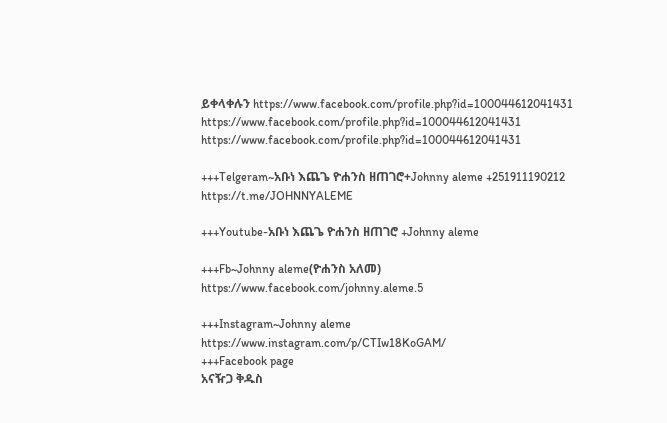ይቀላቀሉን https://www.facebook.com/profile.php?id=100044612041431
https://www.facebook.com/profile.php?id=100044612041431
https://www.facebook.com/profile.php?id=100044612041431

+++Telgeram~አቡነ እጨጌ ዮሐንስ ዘጠገሮ+Johnny aleme +251911190212
https://t.me/JOHNNYALEME

+++Youtube-አቡነ እጨጌ ዮሐንስ ዘጠገሮ +Johnny aleme

+++Fb~Johnny aleme(ዮሐንስ አለመ)
https://www.facebook.com/johnny.aleme.5

+++Instagram~Johnny aleme
https://www.instagram.com/p/CTIw18KoGAM/
+++Facebook page
አናዥጋ ቅዱስ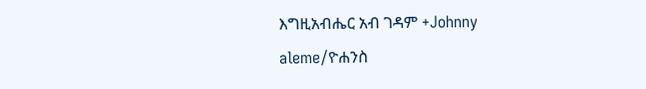እግዚአብሔር አብ ገዳም +Johnny aleme/ዮሐንስ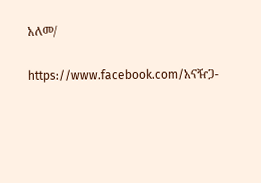አለመ/

https://www.facebook.com/አናዥጋ-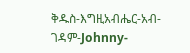ቅዱስ-እግዚአብሔር-አብ-ገዳም-Johnny-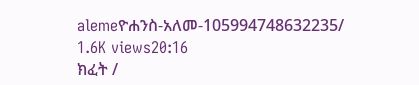alemeዮሐንስ-አለመ-105994748632235/
1.6K views20:16
ክፈት /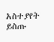አስተያየት ይስጡ